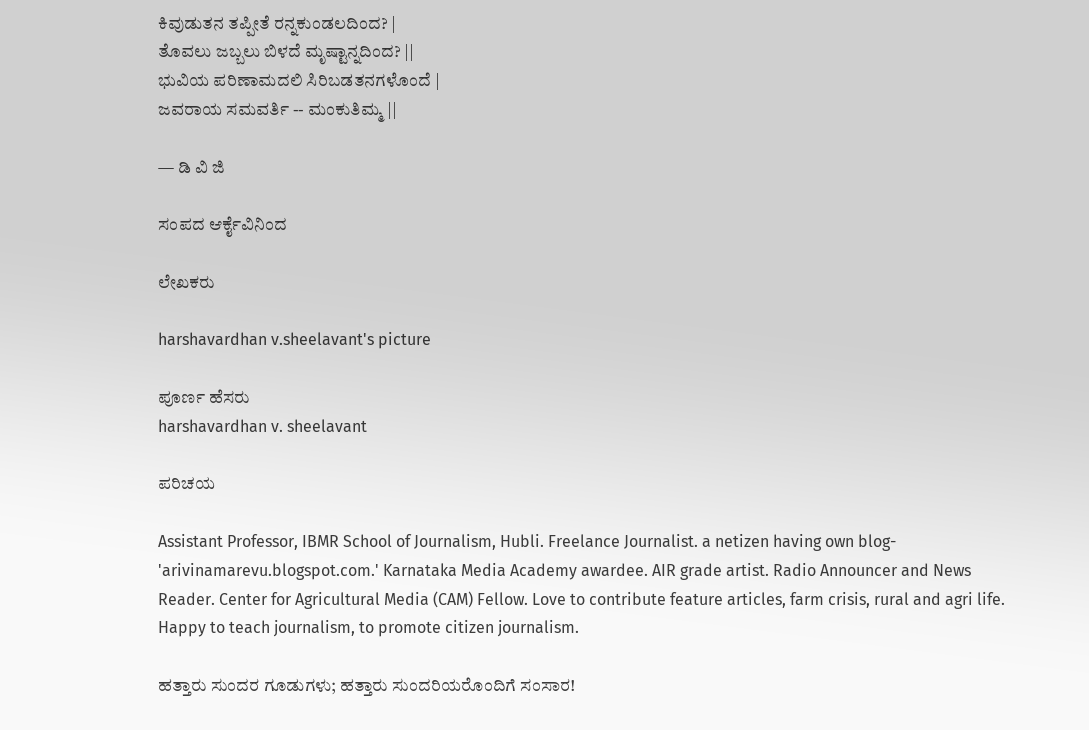ಕಿವುಡುತನ ತಪ್ಪೀತೆ ರನ್ನಕುಂಡಲದಿಂದ? |
ತೊವಲು ಜಬ್ಬಲು ಬಿಳದೆ ಮೃಷ್ಟಾನ್ನದಿಂದ? ||
ಭುವಿಯ ಪರಿಣಾಮದಲಿ ಸಿರಿಬಡತನಗಳೊಂದೆ |
ಜವರಾಯ ಸಮವರ್ತಿ -- ಮಂಕುತಿಮ್ಮ ||

— ಡಿ ವಿ ಜಿ

ಸಂಪದ ಆರ್ಕೈವಿನಿಂದ

ಲೇಖಕರು

harshavardhan v.sheelavant's picture

ಪೂರ್ಣ ಹೆಸರು
harshavardhan v. sheelavant

ಪರಿಚಯ

Assistant Professor, IBMR School of Journalism, Hubli. Freelance Journalist. a netizen having own blog- 'arivinamarevu.blogspot.com.' Karnataka Media Academy awardee. AIR grade artist. Radio Announcer and News Reader. Center for Agricultural Media (CAM) Fellow. Love to contribute feature articles, farm crisis, rural and agri life. Happy to teach journalism, to promote citizen journalism.

ಹತ್ತಾರು ಸುಂದರ ಗೂಡುಗಳು; ಹತ್ತಾರು ಸುಂದರಿಯರೊಂದಿಗೆ ಸಂಸಾರ!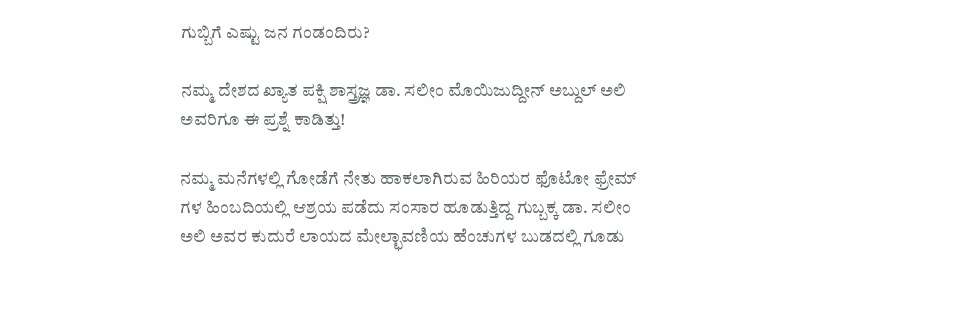ಗುಬ್ಬಿಗೆ ಎಷ್ಟು ಜನ ಗಂಡಂದಿರು?

ನಮ್ಮ ದೇಶದ ಖ್ಯಾತ ಪಕ್ಷಿ ಶಾಸ್ತ್ರಜ್ಞ ಡಾ. ಸಲೀಂ ಮೊಯಿಜುದ್ದೀನ್ ಅಬ್ದುಲ್ ಅಲಿ ಅವರಿಗೂ ಈ ಪ್ರಶ್ನೆ ಕಾಡಿತ್ತು!

ನಮ್ಮ ಮನೆಗಳಲ್ಲಿ ಗೋಡೆಗೆ ನೇತು ಹಾಕಲಾಗಿರುವ ಹಿರಿಯರ ಫೊಟೋ ಫ್ರೇಮ್ ಗಳ ಹಿಂಬದಿಯಲ್ಲಿ ಆಶ್ರಯ ಪಡೆದು ಸಂಸಾರ ಹೂಡುತ್ತಿದ್ದ ಗುಬ್ಬಕ್ಕ ಡಾ. ಸಲೀಂ ಅಲಿ ಅವರ ಕುದುರೆ ಲಾಯದ ಮೇಲ್ಛಾವಣಿಯ ಹೆಂಚುಗಳ ಬುಡದಲ್ಲಿ ಗೂಡು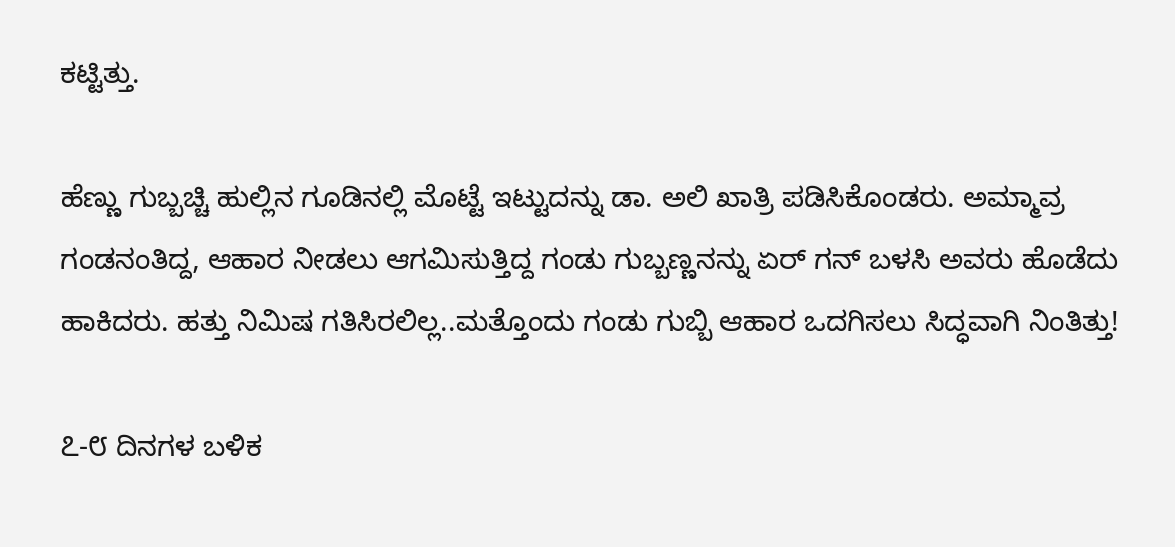ಕಟ್ಟಿತ್ತು.

ಹೆಣ್ಣು ಗುಬ್ಬಚ್ಚಿ ಹುಲ್ಲಿನ ಗೂಡಿನಲ್ಲಿ ಮೊಟ್ಟೆ ಇಟ್ಟುದನ್ನು ಡಾ. ಅಲಿ ಖಾತ್ರಿ ಪಡಿಸಿಕೊಂಡರು. ಅಮ್ಮಾವ್ರ ಗಂಡನಂತಿದ್ದ, ಆಹಾರ ನೀಡಲು ಆಗಮಿಸುತ್ತಿದ್ದ ಗಂಡು ಗುಬ್ಬಣ್ಣನನ್ನು ಏರ್ ಗನ್ ಬಳಸಿ ಅವರು ಹೊಡೆದು ಹಾಕಿದರು. ಹತ್ತು ನಿಮಿಷ ಗತಿಸಿರಲಿಲ್ಲ..ಮತ್ತೊಂದು ಗಂಡು ಗುಬ್ಬಿ ಆಹಾರ ಒದಗಿಸಲು ಸಿದ್ಧವಾಗಿ ನಿಂತಿತ್ತು!

೭-೮ ದಿನಗಳ ಬಳಿಕ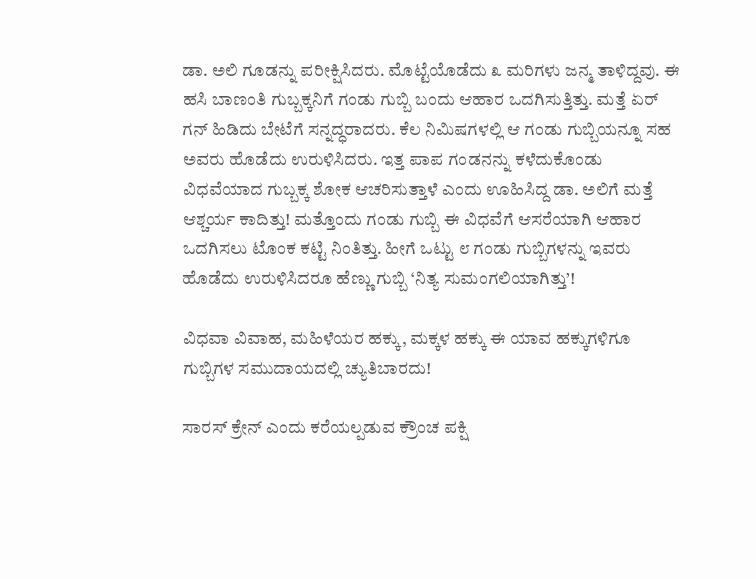ಡಾ. ಅಲಿ ಗೂಡನ್ನು ಪರೀಕ್ಷಿಸಿದರು. ಮೊಟ್ಟೆಯೊಡೆದು ೩ ಮರಿಗಳು ಜನ್ಮ ತಾಳಿದ್ದವು. ಈ ಹಸಿ ಬಾಣಂತಿ ಗುಬ್ಬಕ್ಕನಿಗೆ ಗಂಡು ಗುಬ್ಬಿ ಬಂದು ಆಹಾರ ಒದಗಿಸುತ್ತಿತ್ತು. ಮತ್ತೆ ಏರ್ ಗನ್ ಹಿಡಿದು ಬೇಟೆಗೆ ಸನ್ನದ್ಧರಾದರು. ಕೆಲ ನಿಮಿಷಗಳಲ್ಲಿ ಆ ಗಂಡು ಗುಬ್ಬಿಯನ್ನೂ ಸಹ ಅವರು ಹೊಡೆದು ಉರುಳಿಸಿದರು. ಇತ್ತ ಪಾಪ ಗಂಡನನ್ನು ಕಳೆದುಕೊಂಡು ವಿಧವೆಯಾದ ಗುಬ್ಬಕ್ಕ ಶೋಕ ಆಚರಿಸುತ್ತಾಳೆ ಎಂದು ಊಹಿಸಿದ್ದ ಡಾ. ಅಲಿಗೆ ಮತ್ತೆ ಆಶ್ಚರ್ಯ ಕಾದಿತ್ತು! ಮತ್ತೊಂದು ಗಂಡು ಗುಬ್ಬಿ ಈ ವಿಧವೆಗೆ ಆಸರೆಯಾಗಿ ಆಹಾರ ಒದಗಿಸಲು ಟೊಂಕ ಕಟ್ಟಿ ನಿಂತಿತ್ತು. ಹೀಗೆ ಒಟ್ಟು ೮ ಗಂಡು ಗುಬ್ಬಿಗಳನ್ನು ಇವರು ಹೊಡೆದು ಉರುಳಿಸಿದರೂ ಹೆಣ್ಣು ಗುಬ್ಬಿ ‘ನಿತ್ಯ ಸುಮಂಗಲಿಯಾಗಿತ್ತು’!

ವಿಧವಾ ವಿವಾಹ, ಮಹಿಳೆಯರ ಹಕ್ಕು, ಮಕ್ಕಳ ಹಕ್ಕು ಈ ಯಾವ ಹಕ್ಕುಗಳಿಗೂ ಗುಬ್ಬಿಗಳ ಸಮುದಾಯದಲ್ಲಿ ಚ್ಯುತಿಬಾರದು!

ಸಾರಸ್ ಕ್ರೇನ್ ಎಂದು ಕರೆಯಲ್ಪಡುವ ಕ್ರೌಂಚ ಪಕ್ಷಿ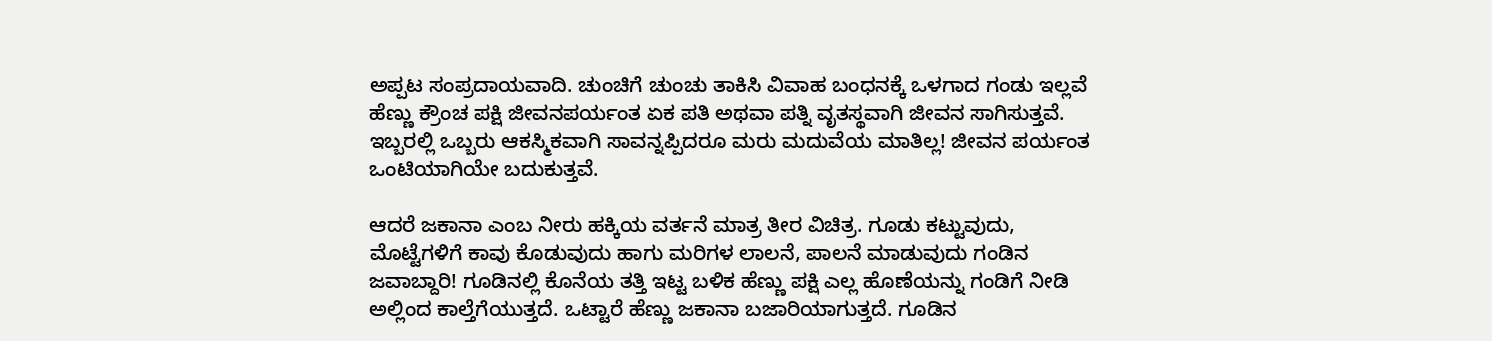ಅಪ್ಪಟ ಸಂಪ್ರದಾಯವಾದಿ. ಚುಂಚಿಗೆ ಚುಂಚು ತಾಕಿಸಿ ವಿವಾಹ ಬಂಧನಕ್ಕೆ ಒಳಗಾದ ಗಂಡು ಇಲ್ಲವೆ ಹೆಣ್ಣು ಕ್ರೌಂಚ ಪಕ್ಷಿ ಜೀವನಪರ್ಯಂತ ಏಕ ಪತಿ ಅಥವಾ ಪತ್ನಿ ವೃತಸ್ಥವಾಗಿ ಜೀವನ ಸಾಗಿಸುತ್ತವೆ. ಇಬ್ಬರಲ್ಲಿ ಒಬ್ಬರು ಆಕಸ್ಮಿಕವಾಗಿ ಸಾವನ್ನಪ್ಪಿದರೂ ಮರು ಮದುವೆಯ ಮಾತಿಲ್ಲ! ಜೀವನ ಪರ್ಯಂತ ಒಂಟಿಯಾಗಿಯೇ ಬದುಕುತ್ತವೆ.

ಆದರೆ ಜಕಾನಾ ಎಂಬ ನೀರು ಹಕ್ಕಿಯ ವರ್ತನೆ ಮಾತ್ರ ತೀರ ವಿಚಿತ್ರ. ಗೂಡು ಕಟ್ಟುವುದು, ಮೊಟ್ಟೆಗಳಿಗೆ ಕಾವು ಕೊಡುವುದು ಹಾಗು ಮರಿಗಳ ಲಾಲನೆ, ಪಾಲನೆ ಮಾಡುವುದು ಗಂಡಿನ ಜವಾಬ್ದಾರಿ! ಗೂಡಿನಲ್ಲಿ ಕೊನೆಯ ತತ್ತಿ ಇಟ್ಟ ಬಳಿಕ ಹೆಣ್ಣು ಪಕ್ಷಿ ಎಲ್ಲ ಹೊಣೆಯನ್ನು ಗಂಡಿಗೆ ನೀಡಿ ಅಲ್ಲಿಂದ ಕಾಲ್ತೆಗೆಯುತ್ತದೆ. ಒಟ್ಟಾರೆ ಹೆಣ್ಣು ಜಕಾನಾ ಬಜಾರಿಯಾಗುತ್ತದೆ. ಗೂಡಿನ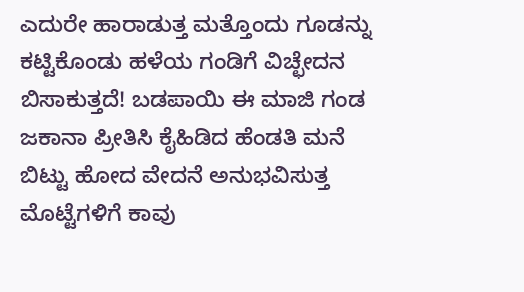ಎದುರೇ ಹಾರಾಡುತ್ತ ಮತ್ತೊಂದು ಗೂಡನ್ನು ಕಟ್ಟಿಕೊಂಡು ಹಳೆಯ ಗಂಡಿಗೆ ವಿಚ್ಛೇದನ ಬಿಸಾಕುತ್ತದೆ! ಬಡಪಾಯಿ ಈ ಮಾಜಿ ಗಂಡ ಜಕಾನಾ ಪ್ರೀತಿಸಿ ಕೈಹಿಡಿದ ಹೆಂಡತಿ ಮನೆ ಬಿಟ್ಟು ಹೋದ ವೇದನೆ ಅನುಭವಿಸುತ್ತ ಮೊಟ್ಟೆಗಳಿಗೆ ಕಾವು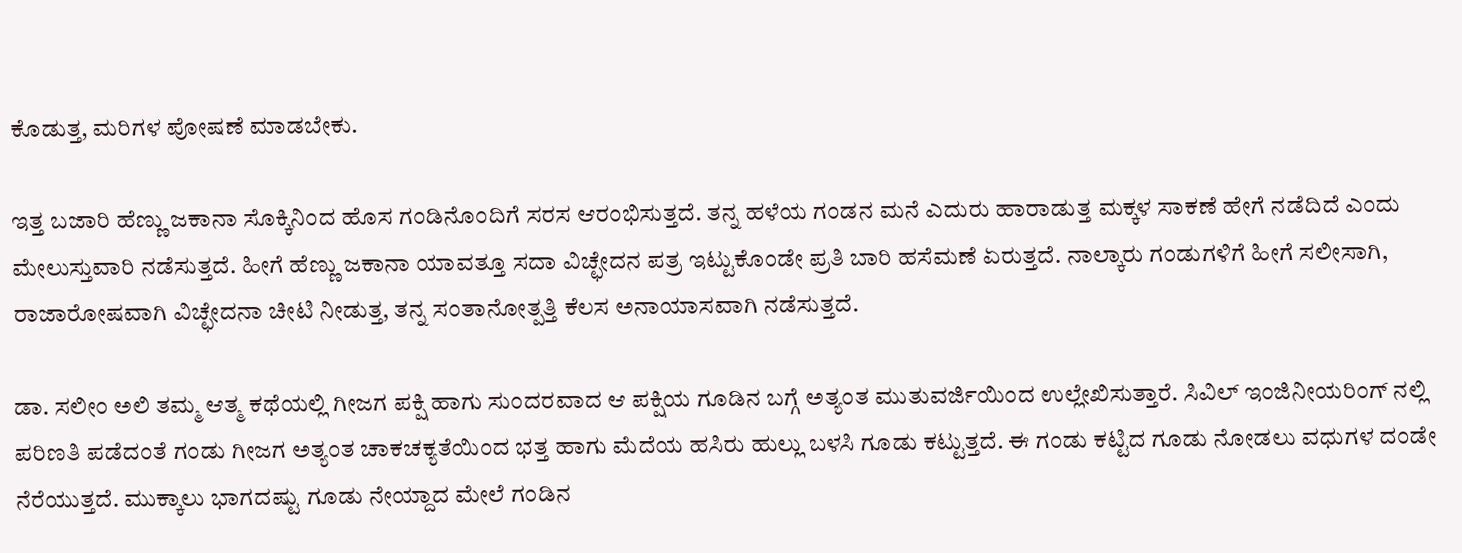ಕೊಡುತ್ತ, ಮರಿಗಳ ಪೋಷಣೆ ಮಾಡಬೇಕು.

ಇತ್ತ ಬಜಾರಿ ಹೆಣ್ಣು ಜಕಾನಾ ಸೊಕ್ಕಿನಿಂದ ಹೊಸ ಗಂಡಿನೊಂದಿಗೆ ಸರಸ ಆರಂಭಿಸುತ್ತದೆ. ತನ್ನ ಹಳೆಯ ಗಂಡನ ಮನೆ ಎದುರು ಹಾರಾಡುತ್ತ ಮಕ್ಕಳ ಸಾಕಣೆ ಹೇಗೆ ನಡೆದಿದೆ ಎಂದು ಮೇಲುಸ್ತುವಾರಿ ನಡೆಸುತ್ತದೆ. ಹೀಗೆ ಹೆಣ್ಣು ಜಕಾನಾ ಯಾವತ್ತೂ ಸದಾ ವಿಚ್ಛೇದನ ಪತ್ರ ಇಟ್ಟುಕೊಂಡೇ ಪ್ರತಿ ಬಾರಿ ಹಸೆಮಣೆ ಏರುತ್ತದೆ. ನಾಲ್ಕಾರು ಗಂಡುಗಳಿಗೆ ಹೀಗೆ ಸಲೀಸಾಗಿ, ರಾಜಾರೋಷವಾಗಿ ವಿಚ್ಛೇದನಾ ಚೀಟಿ ನೀಡುತ್ತ, ತನ್ನ ಸಂತಾನೋತ್ಪತ್ತಿ ಕೆಲಸ ಅನಾಯಾಸವಾಗಿ ನಡೆಸುತ್ತದೆ.

ಡಾ. ಸಲೀಂ ಅಲಿ ತಮ್ಮ ಆತ್ಮ ಕಥೆಯಲ್ಲಿ ಗೀಜಗ ಪಕ್ಷಿ ಹಾಗು ಸುಂದರವಾದ ಆ ಪಕ್ಷಿಯ ಗೂಡಿನ ಬಗ್ಗೆ ಅತ್ಯಂತ ಮುತುವರ್ಜಿಯಿಂದ ಉಲ್ಲೇಖಿಸುತ್ತಾರೆ. ಸಿವಿಲ್ ಇಂಜಿನೀಯರಿಂಗ್ ನಲ್ಲಿ ಪರಿಣತಿ ಪಡೆದಂತೆ ಗಂಡು ಗೀಜಗ ಅತ್ಯಂತ ಚಾಕಚಕ್ಯತೆಯಿಂದ ಭತ್ತ ಹಾಗು ಮೆದೆಯ ಹಸಿರು ಹುಲ್ಲು ಬಳಸಿ ಗೂಡು ಕಟ್ಟುತ್ತದೆ. ಈ ಗಂಡು ಕಟ್ಟಿದ ಗೂಡು ನೋಡಲು ವಧುಗಳ ದಂಡೇ ನೆರೆಯುತ್ತದೆ. ಮುಕ್ಕಾಲು ಭಾಗದಷ್ಟು ಗೂಡು ನೇಯ್ದಾದ ಮೇಲೆ ಗಂಡಿನ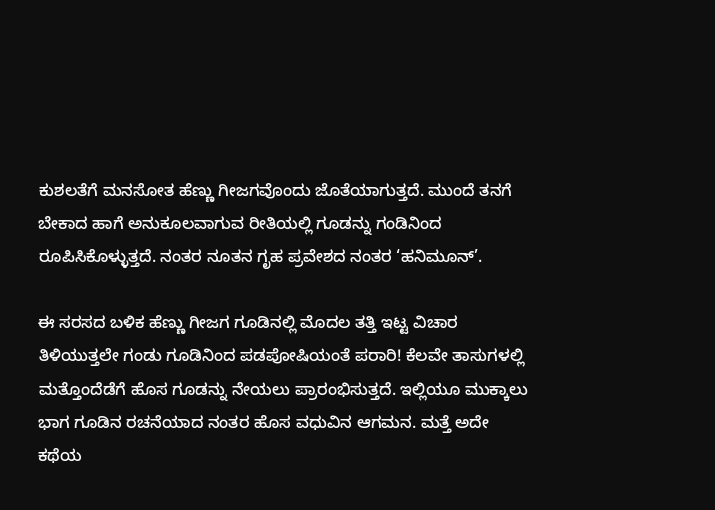ಕುಶಲತೆಗೆ ಮನಸೋತ ಹೆಣ್ಣು ಗೀಜಗವೊಂದು ಜೊತೆಯಾಗುತ್ತದೆ. ಮುಂದೆ ತನಗೆ ಬೇಕಾದ ಹಾಗೆ ಅನುಕೂಲವಾಗುವ ರೀತಿಯಲ್ಲಿ ಗೂಡನ್ನು ಗಂಡಿನಿಂದ ರೂಪಿಸಿಕೊಳ್ಳುತ್ತದೆ. ನಂತರ ನೂತನ ಗೃಹ ಪ್ರವೇಶದ ನಂತರ ‘ಹನಿಮೂನ್’.

ಈ ಸರಸದ ಬಳಿಕ ಹೆಣ್ಣು ಗೀಜಗ ಗೂಡಿನಲ್ಲಿ ಮೊದಲ ತತ್ತಿ ಇಟ್ಟ ವಿಚಾರ ತಿಳಿಯುತ್ತಲೇ ಗಂಡು ಗೂಡಿನಿಂದ ಪಡಪೋಷಿಯಂತೆ ಪರಾರಿ! ಕೆಲವೇ ತಾಸುಗಳಲ್ಲಿ ಮತ್ತೊಂದೆಡೆಗೆ ಹೊಸ ಗೂಡನ್ನು ನೇಯಲು ಪ್ರಾರಂಭಿಸುತ್ತದೆ. ಇಲ್ಲಿಯೂ ಮುಕ್ಕಾಲು ಭಾಗ ಗೂಡಿನ ರಚನೆಯಾದ ನಂತರ ಹೊಸ ವಧುವಿನ ಆಗಮನ. ಮತ್ತೆ ಅದೇ ಕಥೆಯ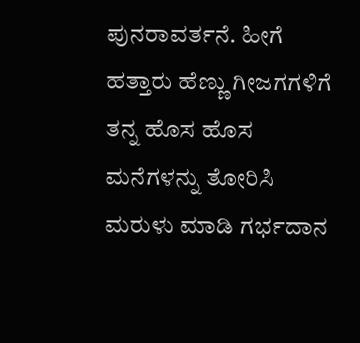ಪುನರಾವರ್ತನೆ. ಹೀಗೆ ಹತ್ತಾರು ಹೆಣ್ಣು ಗೀಜಗಗಳಿಗೆ ತನ್ನ ಹೊಸ ಹೊಸ ಮನೆಗಳನ್ನು ತೋರಿಸಿ ಮರುಳು ಮಾಡಿ ಗರ್ಭದಾನ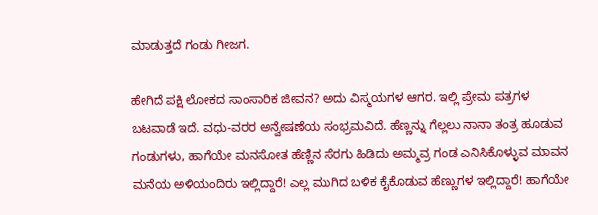ಮಾಡುತ್ತದೆ ಗಂಡು ಗೀಜಗ.

ಹೇಗಿದೆ ಪಕ್ಷಿ ಲೋಕದ ಸಾಂಸಾರಿಕ ಜೀವನ? ಅದು ವಿಸ್ಮಯಗಳ ಆಗರ. ಇಲ್ಲಿ ಪ್ರೇಮ ಪತ್ರಗಳ ಬಟವಾಡೆ ಇದೆ. ವಧು-ವರರ ಅನ್ವೇಷಣೆಯ ಸಂಭ್ರಮವಿದೆ. ಹೆಣ್ಣನ್ನು ಗೆಲ್ಲಲು ನಾನಾ ತಂತ್ರ ಹೂಡುವ ಗಂಡುಗಳು, ಹಾಗೆಯೇ ಮನಸೋತ ಹೆಣ್ಣಿನ ಸೆರಗು ಹಿಡಿದು ಅಮ್ಮವ್ರ ಗಂಡ ಎನಿಸಿಕೊಳ್ಳುವ ಮಾವನ ಮನೆಯ ಅಳಿಯಂದಿರು ಇಲ್ಲಿದ್ದಾರೆ! ಎಲ್ಲ ಮುಗಿದ ಬಳಿಕ ಕೈಕೊಡುವ ಹೆಣ್ಣುಗಳ ಇಲ್ಲಿದ್ದಾರೆ! ಹಾಗೆಯೇ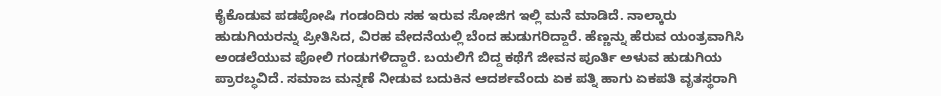ಕೈಕೊಡುವ ಪಡಪೋಷಿ ಗಂಡಂದಿರು ಸಹ ಇರುವ ಸೋಜಿಗ ಇಲ್ಲಿ ಮನೆ ಮಾಡಿದೆ. ನಾಲ್ಕಾರು ಹುಡುಗಿಯರನ್ನು ಪ್ರೀತಿಸಿದ, ವಿರಹ ವೇದನೆಯಲ್ಲಿ ಬೆಂದ ಹುಡುಗರಿದ್ದಾರೆ. ಹೆಣ್ಣನ್ನು ಹೆರುವ ಯಂತ್ರವಾಗಿಸಿ ಅಂಡಲೆಯುವ ಪೋಲಿ ಗಂಡುಗಳಿದ್ದಾರೆ. ಬಯಲಿಗೆ ಬಿದ್ದ ಕಥೆಗೆ ಜೀವನ ಪೂರ್ತಿ ಅಳುವ ಹುಡುಗಿಯ ಪ್ರಾರಬ್ಧವಿದೆ. ಸಮಾಜ ಮನ್ನಣೆ ನೀಡುವ ಬದುಕಿನ ಆದರ್ಶವೆಂದು ಏಕ ಪತ್ನಿ ಹಾಗು ಏಕಪತಿ ವೃತಸ್ಥರಾಗಿ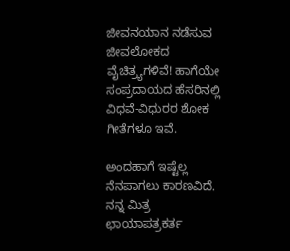ಜೀವನಯಾನ ನಡೆಸುವ ಜೀವಲೋಕದ ವೈಚಿತ್ರ್ಯಗಳಿವೆ! ಹಾಗೆಯೇ ಸಂಪ್ರದಾಯದ ಹೆಸರಿನಲ್ಲಿ ವಿಧವೆ-ವಿಧುರರ ಶೋಕ ಗೀತೆಗಳೂ ಇವೆ.

ಅಂದಹಾಗೆ ಇಷ್ಟೆಲ್ಲ ನೆನಪಾಗಲು ಕಾರಣವಿದೆ. ನನ್ನ ಮಿತ್ರ ಛಾಯಾಪತ್ರಕರ್ತ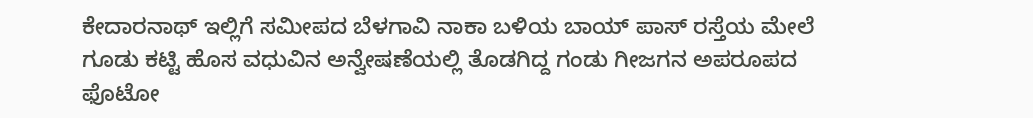ಕೇದಾರನಾಥ್ ಇಲ್ಲಿಗೆ ಸಮೀಪದ ಬೆಳಗಾವಿ ನಾಕಾ ಬಳಿಯ ಬಾಯ್ ಪಾಸ್ ರಸ್ತೆಯ ಮೇಲೆ ಗೂಡು ಕಟ್ಟಿ ಹೊಸ ವಧುವಿನ ಅನ್ವೇಷಣೆಯಲ್ಲಿ ತೊಡಗಿದ್ದ ಗಂಡು ಗೀಜಗನ ಅಪರೂಪದ ಫೊಟೋ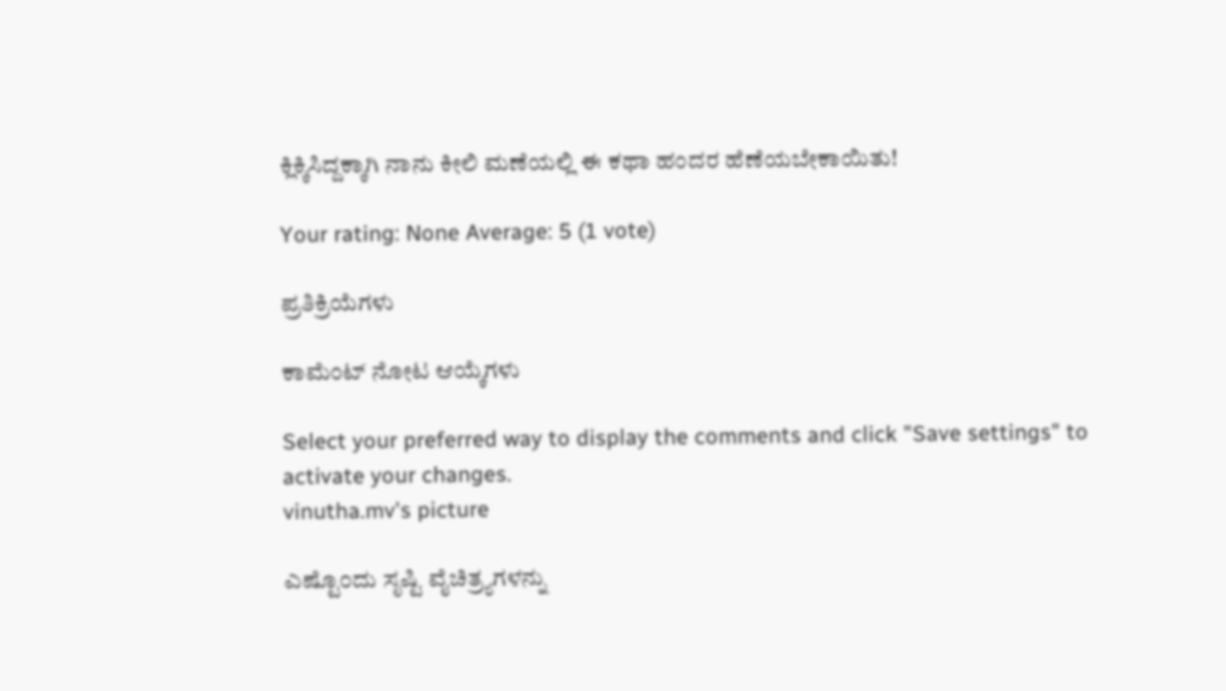ಕ್ಲಿಕ್ಕಿಸಿದ್ದಕ್ಕಾಗಿ ನಾನು ಕೀಲಿ ಮಣೆಯಲ್ಲಿ ಈ ಕಥಾ ಹಂದರ ಹೆಣೆಯಬೇಕಾಯಿತು!

Your rating: None Average: 5 (1 vote)

ಪ್ರತಿಕ್ರಿಯೆಗಳು

ಕಾಮೆಂಟ್ ನೋಟ ಆಯ್ಕೆಗಳು

Select your preferred way to display the comments and click "Save settings" to activate your changes.
vinutha.mv's picture

ಎಷ್ಟೊ೦ದು ಸೃಷ್ಟಿ ವೈಚಿತ್ರ್ಯಗಳನ್ನು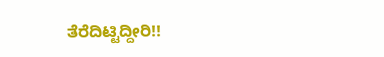ತೆರೆದಿಟ್ಟಿದ್ದೀರಿ!!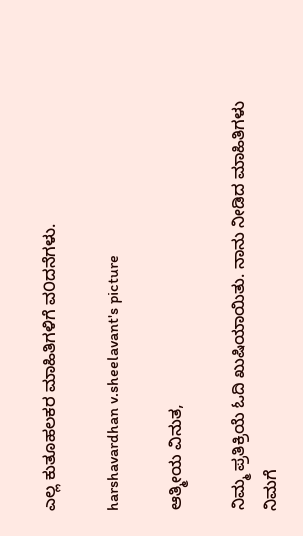ಎಲ್ಲ ಕುತೂಹಲಕರ ಮಾಹಿತಿಗಳಿಗೆ ವ೦ದನೆಗಳು.

harshavardhan v.sheelavant's picture

ಆತ್ಮೀಯ ವಿನುತ,

ನಿಮ್ಮ ಪ್ರತಿಕ್ರಿಯೆ ಓದಿ ಖುಷಿಯಾಯಿತು. ನಾನು ನೀಡಿದ ಮಾಹಿತಿಗಳು ನಿಮಗೆ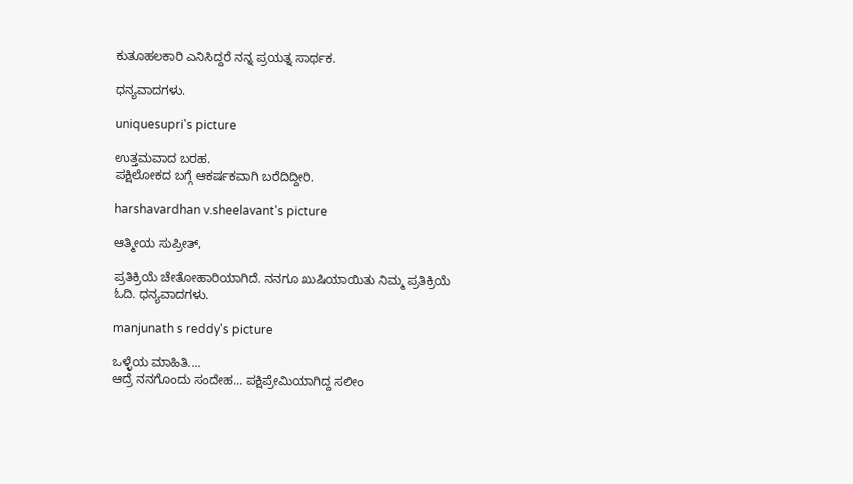ಕುತೂಹಲಕಾರಿ ಎನಿಸಿದ್ದರೆ ನನ್ನ ಪ್ರಯತ್ನ ಸಾರ್ಥಕ.

ಧನ್ಯವಾದಗಳು.

uniquesupri's picture

ಉತ್ತಮವಾದ ಬರಹ.
ಪಕ್ಷಿಲೋಕದ ಬಗ್ಗೆ ಆಕರ್ಷಕವಾಗಿ ಬರೆದಿದ್ದೀರಿ.

harshavardhan v.sheelavant's picture

ಆತ್ಮೀಯ ಸುಪ್ರೀತ್,

ಪ್ರತಿಕ್ರಿಯೆ ಚೇತೋಹಾರಿಯಾಗಿದೆ. ನನಗೂ ಖುಷಿಯಾಯಿತು ನಿಮ್ಮ ಪ್ರತಿಕ್ರಿಯೆ ಓದಿ. ಧನ್ಯವಾದಗಳು.

manjunath s reddy's picture

ಒಳ್ಳೆಯ ಮಾಹಿತಿ....
ಆದ್ರೆ ನನಗೊಂದು ಸಂದೇಹ... ಪಕ್ಷಿಪ್ರೇಮಿಯಾಗಿದ್ದ ಸಲೀಂ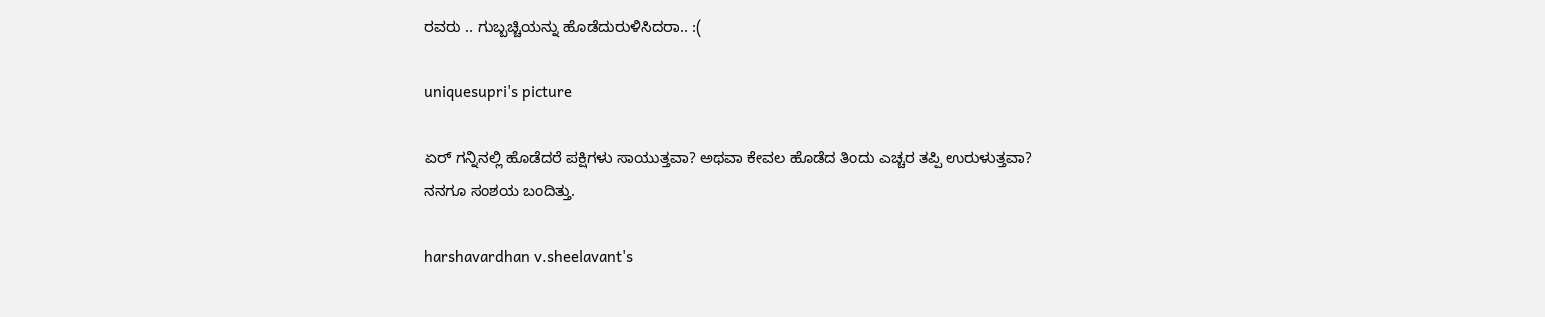ರವರು .. ಗುಬ್ಬಚ್ಚಿಯನ್ನು ಹೊಡೆದುರುಳಿಸಿದರಾ.. :(

uniquesupri's picture

ಏರ್ ಗನ್ನಿನಲ್ಲಿ ಹೊಡೆದರೆ ಪಕ್ಷಿಗಳು ಸಾಯುತ್ತವಾ? ಅಥವಾ ಕೇವಲ ಹೊಡೆದ ತಿಂದು ಎಚ್ಚರ ತಪ್ಪಿ ಉರುಳುತ್ತವಾ?
ನನಗೂ ಸಂಶಯ ಬಂದಿತ್ತು.

harshavardhan v.sheelavant's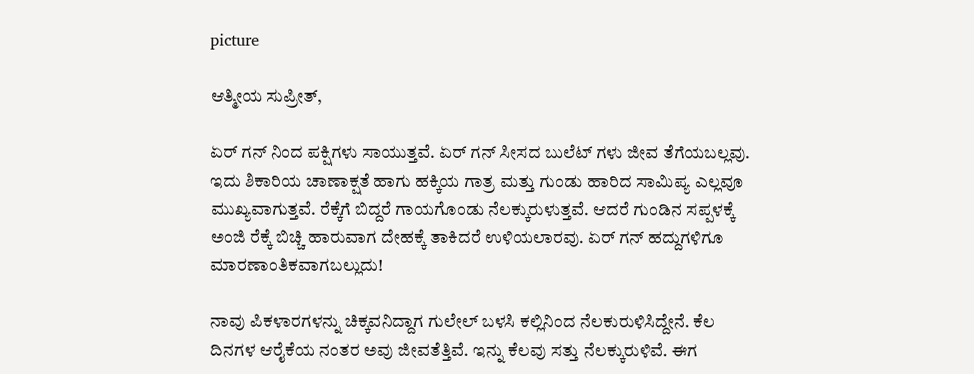picture

ಆತ್ಮೀಯ ಸುಪ್ರೀತ್,

ಏರ್ ಗನ್ ನಿಂದ ಪಕ್ಷಿಗಳು ಸಾಯುತ್ತವೆ. ಏರ್ ಗನ್ ಸೀಸದ ಬುಲೆಟ್ ಗಳು ಜೀವ ತೆಗೆಯಬಲ್ಲವು. ಇದು ಶಿಕಾರಿಯ ಚಾಣಾಕ್ಷತೆ ಹಾಗು ಹಕ್ಕಿಯ ಗಾತ್ರ ಮತ್ತು ಗುಂಡು ಹಾರಿದ ಸಾಮಿಪ್ಯ ಎಲ್ಲವೂ ಮುಖ್ಯವಾಗುತ್ತವೆ. ರೆಕ್ಕೆಗೆ ಬಿದ್ದರೆ ಗಾಯಗೊಂಡು ನೆಲಕ್ಕುರುಳುತ್ತವೆ. ಆದರೆ ಗುಂಡಿನ ಸಪ್ಪಳಕ್ಕೆ ಅಂಜಿ ರೆಕ್ಕೆ ಬಿಚ್ಚಿ ಹಾರುವಾಗ ದೇಹಕ್ಕೆ ತಾಕಿದರೆ ಉಳಿಯಲಾರವು. ಏರ್ ಗನ್ ಹದ್ದುಗಳಿಗೂ ಮಾರಣಾಂತಿಕವಾಗಬಲ್ಲುದು!

ನಾವು ಪಿಕಳಾರಗಳನ್ನು ಚಿಕ್ಕವನಿದ್ದಾಗ ಗುಲೇಲ್ ಬಳಸಿ ಕಲ್ಲಿನಿಂದ ನೆಲಕುರುಳಿಸಿದ್ದೇನೆ. ಕೆಲ ದಿನಗಳ ಆರೈಕೆಯ ನಂತರ ಅವು ಜೀವತೆತ್ತಿವೆ. ಇನ್ನು ಕೆಲವು ಸತ್ತು ನೆಲಕ್ಕುರುಳಿವೆ. ಈಗ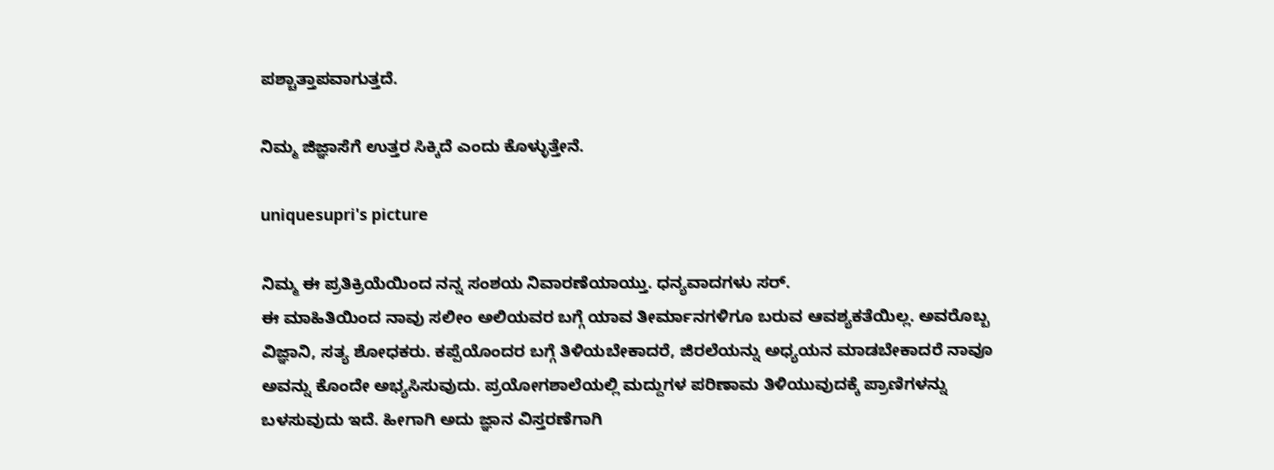ಪಶ್ಚಾತ್ತಾಪವಾಗುತ್ತದೆ.

ನಿಮ್ಮ ಜಿಜ್ಞಾಸೆಗೆ ಉತ್ತರ ಸಿಕ್ಕಿದೆ ಎಂದು ಕೊಳ್ಳುತ್ತೇನೆ.

uniquesupri's picture

ನಿಮ್ಮ ಈ ಪ್ರತಿಕ್ರಿಯೆಯಿಂದ ನನ್ನ ಸಂಶಯ ನಿವಾರಣೆಯಾಯ್ತು. ಧನ್ಯವಾದಗಳು ಸರ್.
ಈ ಮಾಹಿತಿಯಿಂದ ನಾವು ಸಲೀಂ ಅಲಿಯವರ ಬಗ್ಗೆ ಯಾವ ತೀರ್ಮಾನಗಳಿಗೂ ಬರುವ ಆವಶ್ಯಕತೆಯಿಲ್ಲ. ಅವರೊಬ್ಬ ವಿಜ್ಞಾನಿ, ಸತ್ಯ ಶೋಧಕರು. ಕಪ್ಪೆಯೊಂದರ ಬಗ್ಗೆ ತಿಳಿಯಬೇಕಾದರೆ, ಜಿರಲೆಯನ್ನು ಅಧ್ಯಯನ ಮಾಡಬೇಕಾದರೆ ನಾವೂ ಅವನ್ನು ಕೊಂದೇ ಅಭ್ಯಸಿಸುವುದು. ಪ್ರಯೋಗಶಾಲೆಯಲ್ಲಿ ಮದ್ದುಗಳ ಪರಿಣಾಮ ತಿಳಿಯುವುದಕ್ಕೆ ಪ್ರಾಣಿಗಳನ್ನು ಬಳಸುವುದು ಇದೆ. ಹೀಗಾಗಿ ಅದು ಜ್ಞಾನ ವಿಸ್ತರಣೆಗಾಗಿ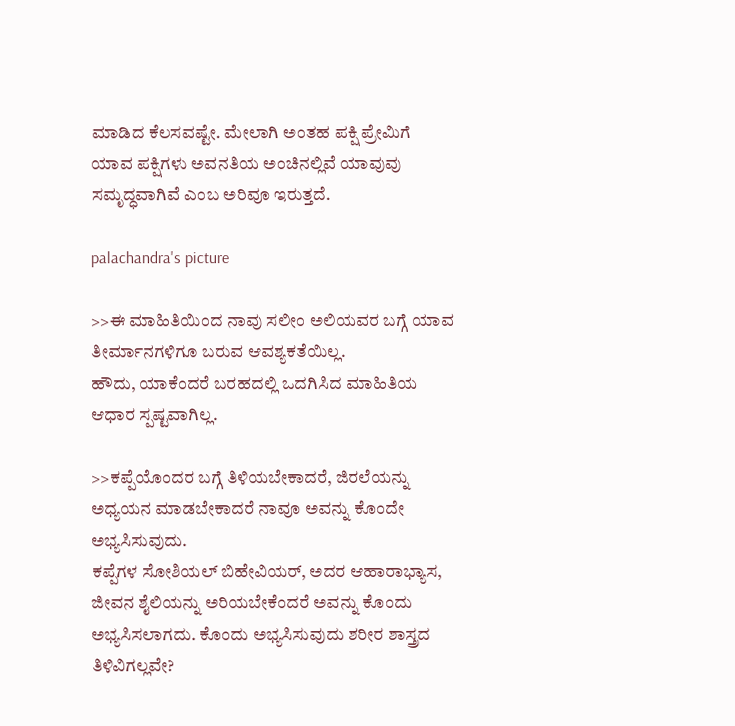ಮಾಡಿದ ಕೆಲಸವಷ್ಟೇ. ಮೇಲಾಗಿ ಅಂತಹ ಪಕ್ಷಿ ಪ್ರೇಮಿಗೆ ಯಾವ ಪಕ್ಷಿಗಳು ಅವನತಿಯ ಅಂಚಿನಲ್ಲಿವೆ ಯಾವುವು ಸಮೃದ್ಧವಾಗಿವೆ ಎಂಬ ಅರಿವೂ ಇರುತ್ತದೆ.

palachandra's picture

>>ಈ ಮಾಹಿತಿಯಿಂದ ನಾವು ಸಲೀಂ ಅಲಿಯವರ ಬಗ್ಗೆ ಯಾವ ತೀರ್ಮಾನಗಳಿಗೂ ಬರುವ ಆವಶ್ಯಕತೆಯಿಲ್ಲ.
ಹೌದು, ಯಾಕೆಂದರೆ ಬರಹದಲ್ಲಿ ಒದಗಿಸಿದ ಮಾಹಿತಿಯ ಆಧಾರ ಸ್ಪಷ್ಟವಾಗಿಲ್ಲ.

>>ಕಪ್ಪೆಯೊಂದರ ಬಗ್ಗೆ ತಿಳಿಯಬೇಕಾದರೆ, ಜಿರಲೆಯನ್ನು ಅಧ್ಯಯನ ಮಾಡಬೇಕಾದರೆ ನಾವೂ ಅವನ್ನು ಕೊಂದೇ ಅಭ್ಯಸಿಸುವುದು.
ಕಪ್ಪೆಗಳ ಸೋಶಿಯಲ್ ಬಿಹೇವಿಯರ್, ಅದರ ಆಹಾರಾಭ್ಯಾಸ, ಜೀವನ ಶೈಲಿಯನ್ನು ಅರಿಯಬೇಕೆಂದರೆ ಅವನ್ನು ಕೊಂದು ಅಭ್ಯಸಿಸಲಾಗದು. ಕೊಂದು ಅಭ್ಯಸಿಸುವುದು ಶರೀರ ಶಾಸ್ತ್ರದ ತಿಳಿವಿಗಲ್ಲವೇ?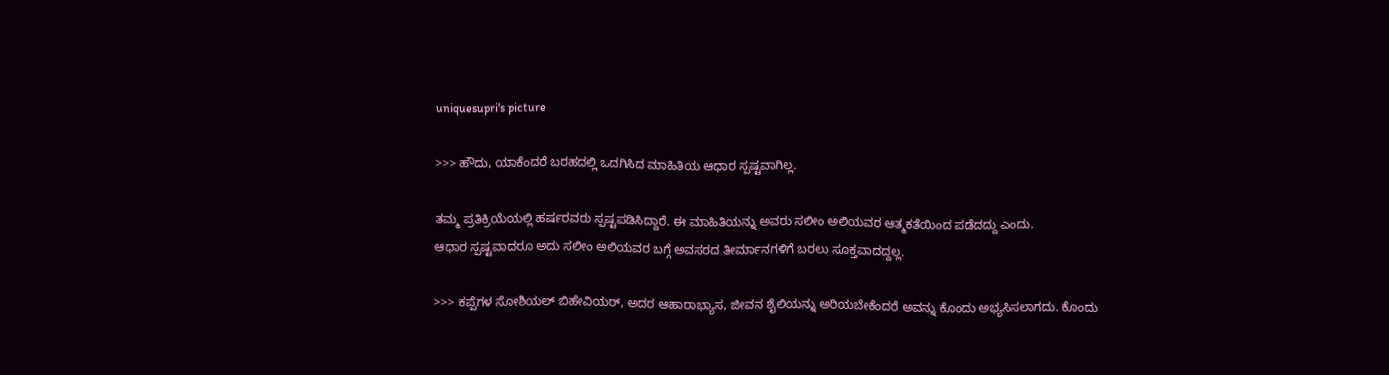uniquesupri's picture

>>> ಹೌದು, ಯಾಕೆಂದರೆ ಬರಹದಲ್ಲಿ ಒದಗಿಸಿದ ಮಾಹಿತಿಯ ಆಧಾರ ಸ್ಪಷ್ಟವಾಗಿಲ್ಲ.

ತಮ್ಮ ಪ್ರತಿಕ್ರಿಯೆಯಲ್ಲಿ ಹರ್ಷರವರು ಸ್ಪಷ್ಟಪಡಿಸಿದ್ದಾರೆ. ಈ ಮಾಹಿತಿಯನ್ನು ಅವರು ಸಲೀಂ ಅಲಿಯವರ ಆತ್ಮಕತೆಯಿಂದ ಪಡೆದದ್ದು ಎಂದು.
ಆಧಾರ ಸ್ಪಷ್ಟವಾದರೂ ಅದು ಸಲೀಂ ಅಲಿಯವರ ಬಗ್ಗೆ ಅವಸರದ ತೀರ್ಮಾನಗಳಿಗೆ ಬರಲು ಸೂಕ್ತವಾದದ್ದಲ್ಲ.

>>> ಕಪ್ಪೆಗಳ ಸೋಶಿಯಲ್ ಬಿಹೇವಿಯರ್, ಅದರ ಆಹಾರಾಭ್ಯಾಸ, ಜೀವನ ಶೈಲಿಯನ್ನು ಅರಿಯಬೇಕೆಂದರೆ ಅವನ್ನು ಕೊಂದು ಅಭ್ಯಸಿಸಲಾಗದು. ಕೊಂದು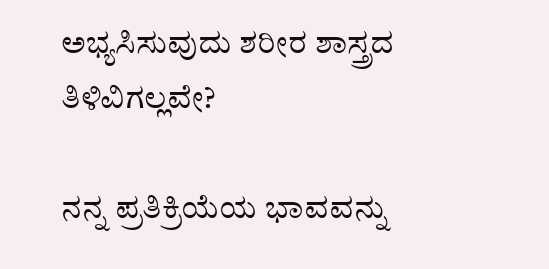ಅಭ್ಯಸಿಸುವುದು ಶರೀರ ಶಾಸ್ತ್ರದ ತಿಳಿವಿಗಲ್ಲವೇ?

ನನ್ನ ಪ್ರತಿಕ್ರಿಯೆಯ ಭಾವವನ್ನು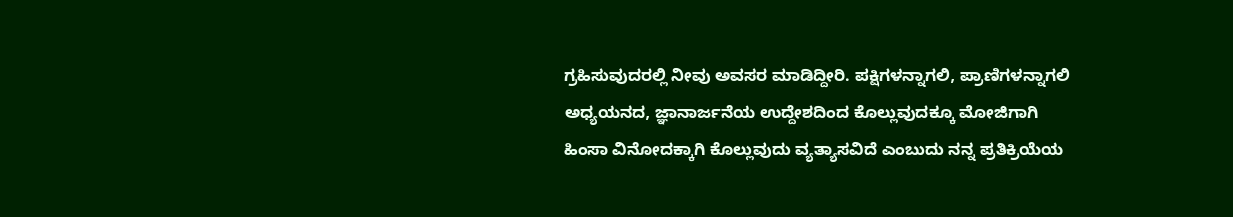ಗ್ರಹಿಸುವುದರಲ್ಲಿ ನೀವು ಅವಸರ ಮಾಡಿದ್ದೀರಿ. ಪಕ್ಷಿಗಳನ್ನಾಗಲಿ, ಪ್ರಾಣಿಗಳನ್ನಾಗಲಿ ಅಧ್ಯಯನದ, ಜ್ಞಾನಾರ್ಜನೆಯ ಉದ್ದೇಶದಿಂದ ಕೊಲ್ಲುವುದಕ್ಕೂ ಮೋಜಿಗಾಗಿ ಹಿಂಸಾ ವಿನೋದಕ್ಕಾಗಿ ಕೊಲ್ಲುವುದು ವ್ಯತ್ಯಾಸವಿದೆ ಎಂಬುದು ನನ್ನ ಪ್ರತಿಕ್ರಿಯೆಯ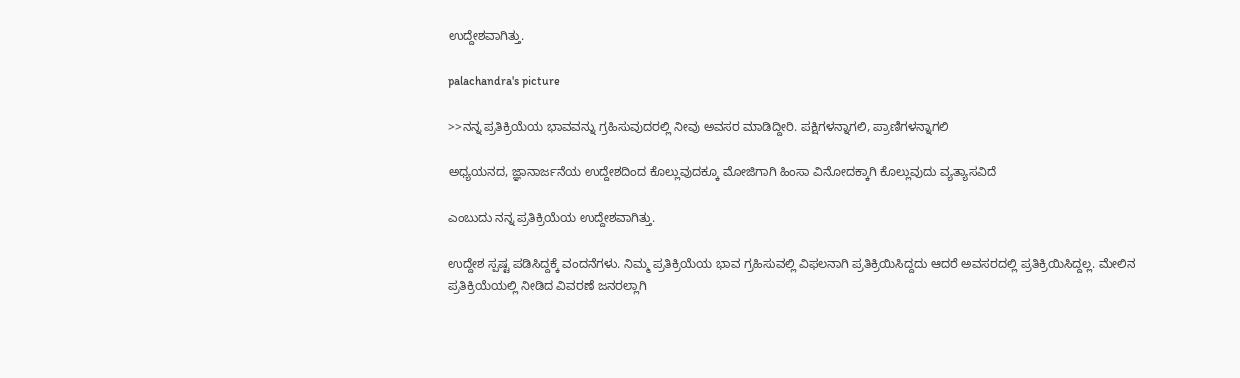ಉದ್ದೇಶವಾಗಿತ್ತು.

palachandra's picture

>>ನನ್ನ ಪ್ರತಿಕ್ರಿಯೆಯ ಭಾವವನ್ನು ಗ್ರಹಿಸುವುದರಲ್ಲಿ ನೀವು ಅವಸರ ಮಾಡಿದ್ದೀರಿ. ಪಕ್ಷಿಗಳನ್ನಾಗಲಿ, ಪ್ರಾಣಿಗಳನ್ನಾಗಲಿ

ಅಧ್ಯಯನದ, ಜ್ಞಾನಾರ್ಜನೆಯ ಉದ್ದೇಶದಿಂದ ಕೊಲ್ಲುವುದಕ್ಕೂ ಮೋಜಿಗಾಗಿ ಹಿಂಸಾ ವಿನೋದಕ್ಕಾಗಿ ಕೊಲ್ಲುವುದು ವ್ಯತ್ಯಾಸವಿದೆ

ಎಂಬುದು ನನ್ನ ಪ್ರತಿಕ್ರಿಯೆಯ ಉದ್ದೇಶವಾಗಿತ್ತು.

ಉದ್ದೇಶ ಸ್ಪಷ್ಟ ಪಡಿಸಿದ್ದಕ್ಕೆ ವಂದನೆಗಳು. ನಿಮ್ಮ ಪ್ರತಿಕ್ರಿಯೆಯ ಭಾವ ಗ್ರಹಿಸುವಲ್ಲಿ ವಿಫಲನಾಗಿ ಪ್ರತಿಕ್ರಿಯಿಸಿದ್ದದು ಆದರೆ ಅವಸರದಲ್ಲಿ ಪ್ರತಿಕ್ರಿಯಿಸಿದ್ದಲ್ಲ. ಮೇಲಿನ ಪ್ರತಿಕ್ರಿಯೆಯಲ್ಲಿ ನೀಡಿದ ವಿವರಣೆ ಜನರಲ್ಲಾಗಿ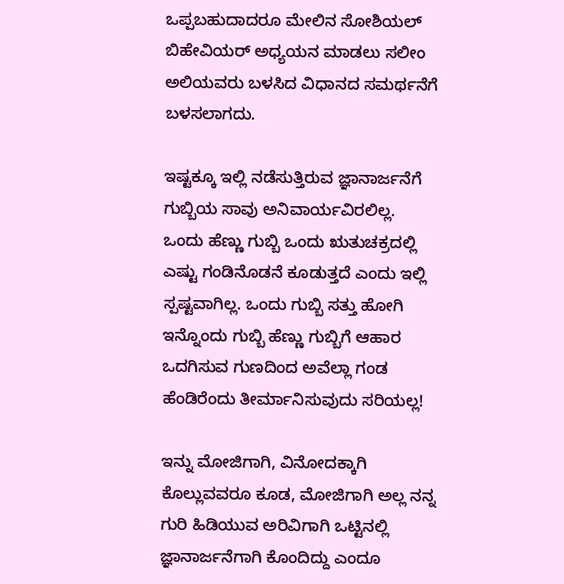ಒಪ್ಪಬಹುದಾದರೂ ಮೇಲಿನ ಸೋಶಿಯಲ್ ಬಿಹೇವಿಯರ್ ಅಧ್ಯಯನ ಮಾಡಲು ಸಲೀಂ ಅಲಿಯವರು ಬಳಸಿದ ವಿಧಾನದ ಸಮರ್ಥನೆಗೆ ಬಳಸಲಾಗದು.

ಇಷ್ಟಕ್ಕೂ ಇಲ್ಲಿ ನಡೆಸುತ್ತಿರುವ ಜ್ಞಾನಾರ್ಜನೆಗೆ ಗುಬ್ಬಿಯ ಸಾವು ಅನಿವಾರ್ಯವಿರಲಿಲ್ಲ. ಒಂದು ಹೆಣ್ಣು ಗುಬ್ಬಿ ಒಂದು ಋತುಚಕ್ರದಲ್ಲಿ ಎಷ್ಟು ಗಂಡಿನೊಡನೆ ಕೂಡುತ್ತದೆ ಎಂದು ಇಲ್ಲಿ ಸ್ಪಷ್ಟವಾಗಿಲ್ಲ. ಒಂದು ಗುಬ್ಬಿ ಸತ್ತು ಹೋಗಿ ಇನ್ನೊಂದು ಗುಬ್ಬಿ ಹೆಣ್ಣು ಗುಬ್ಬಿಗೆ ಆಹಾರ ಒದಗಿಸುವ ಗುಣದಿಂದ ಅವೆಲ್ಲಾ ಗಂಡ ಹೆಂಡಿರೆಂದು ತೀರ್ಮಾನಿಸುವುದು ಸರಿಯಲ್ಲ!

ಇನ್ನು ಮೋಜಿಗಾಗಿ, ವಿನೋದಕ್ಕಾಗಿ ಕೊಲ್ಲುವವರೂ ಕೂಡ, ಮೋಜಿಗಾಗಿ ಅಲ್ಲ ನನ್ನ ಗುರಿ ಹಿಡಿಯುವ ಅರಿವಿಗಾಗಿ ಒಟ್ಟಿನಲ್ಲಿ ಜ್ಞಾನಾರ್ಜನೆಗಾಗಿ ಕೊಂದಿದ್ದು ಎಂದೂ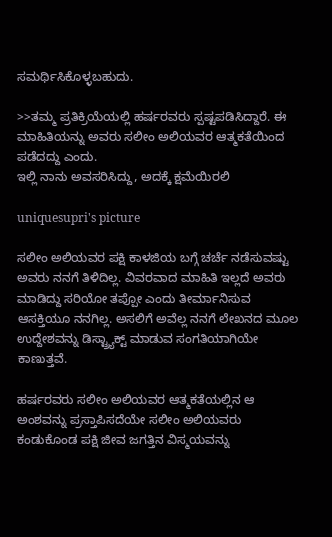ಸಮರ್ಥಿಸಿಕೊಳ್ಳಬಹುದು.

>>ತಮ್ಮ ಪ್ರತಿಕ್ರಿಯೆಯಲ್ಲಿ ಹರ್ಷರವರು ಸ್ಪಷ್ಟಪಡಿಸಿದ್ದಾರೆ. ಈ ಮಾಹಿತಿಯನ್ನು ಅವರು ಸಲೀಂ ಅಲಿಯವರ ಆತ್ಮಕತೆಯಿಂದ ಪಡೆದದ್ದು ಎಂದು.
ಇಲ್ಲಿ ನಾನು ಅವಸರಿಸಿದ್ದು, ಅದಕ್ಕೆ ಕ್ಷಮೆಯಿರಲಿ

uniquesupri's picture

ಸಲೀಂ ಅಲಿಯವರ ಪಕ್ಷಿ ಕಾಳಜಿಯ ಬಗ್ಗೆ ಚರ್ಚೆ ನಡೆಸುವಷ್ಟು ಅವರು ನನಗೆ ತಿಳಿದಿಲ್ಲ. ವಿವರವಾದ ಮಾಹಿತಿ ಇಲ್ಲದೆ ಅವರು ಮಾಡಿದ್ದು ಸರಿಯೋ ತಪ್ಪೋ ಎಂದು ತೀರ್ಮಾನಿಸುವ ಆಸಕ್ತಿಯೂ ನನಗಿಲ್ಲ. ಅಸಲಿಗೆ ಅವೆಲ್ಲ ನನಗೆ ಲೇಖನದ ಮೂಲ ಉದ್ದೇಶವನ್ನು ಡಿಸ್ಟ್ರ್ಯಾಕ್ಟ್ ಮಾಡುವ ಸಂಗತಿಯಾಗಿಯೇ ಕಾಣುತ್ತವೆ.

ಹರ್ಷರವರು ಸಲೀಂ ಅಲಿಯವರ ಆತ್ಮಕತೆಯಲ್ಲಿನ ಆ ಅಂಶವನ್ನು ಪ್ರಸ್ತಾಪಿಸದೆಯೇ ಸಲೀಂ ಅಲಿಯವರು ಕಂಡುಕೊಂಡ ಪಕ್ಷಿ ಜೀವ ಜಗತ್ತಿನ ವಿಸ್ಮಯವನ್ನು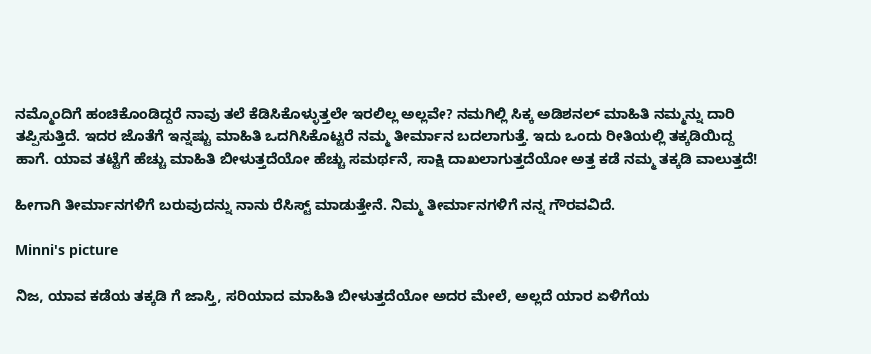ನಮ್ಮೊಂದಿಗೆ ಹಂಚಿಕೊಂಡಿದ್ದರೆ ನಾವು ತಲೆ ಕೆಡಿಸಿಕೊಳ್ಳುತ್ತಲೇ ಇರಲಿಲ್ಲ ಅಲ್ಲವೇ? ನಮಗಿಲ್ಲಿ ಸಿಕ್ಕ ಅಡಿಶನಲ್ ಮಾಹಿತಿ ನಮ್ಮನ್ನು ದಾರಿ ತಪ್ಪಿಸುತ್ತಿದೆ. ಇದರ ಜೊತೆಗೆ ಇನ್ನಷ್ಟು ಮಾಹಿತಿ ಒದಗಿಸಿಕೊಟ್ಟರೆ ನಮ್ಮ ತೀರ್ಮಾನ ಬದಲಾಗುತ್ತೆ. ಇದು ಒಂದು ರೀತಿಯಲ್ಲಿ ತಕ್ಕಡಿಯಿದ್ದ ಹಾಗೆ. ಯಾವ ತಟ್ಟೆಗೆ ಹೆಚ್ಚು ಮಾಹಿತಿ ಬೀಳುತ್ತದೆಯೋ ಹೆಚ್ಚು ಸಮರ್ಥನೆ, ಸಾಕ್ಷಿ ದಾಖಲಾಗುತ್ತದೆಯೋ ಅತ್ತ ಕಡೆ ನಮ್ಮ ತಕ್ಕಡಿ ವಾಲುತ್ತದೆ!

ಹೀಗಾಗಿ ತೀರ್ಮಾನಗಳಿಗೆ ಬರುವುದನ್ನು ನಾನು ರೆಸಿಸ್ಟ್ ಮಾಡುತ್ತೇನೆ. ನಿಮ್ಮ ತೀರ್ಮಾನಗಳಿಗೆ ನನ್ನ ಗೌರವವಿದೆ.

Minni's picture

ನಿಜ, ಯಾವ ಕಡೆಯ ತಕ್ಕಡಿ ಗೆ ಜಾಸ್ತಿ, ಸರಿಯಾದ ಮಾಹಿತಿ ಬೀಳುತ್ತದೆಯೋ ಅದರ ಮೇಲೆ, ಅಲ್ಲದೆ ಯಾರ ಏಳಿಗೆಯ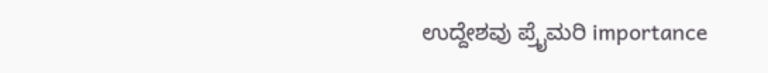ಉದ್ದೇಶವು ಪ್ರೈಮರಿ importance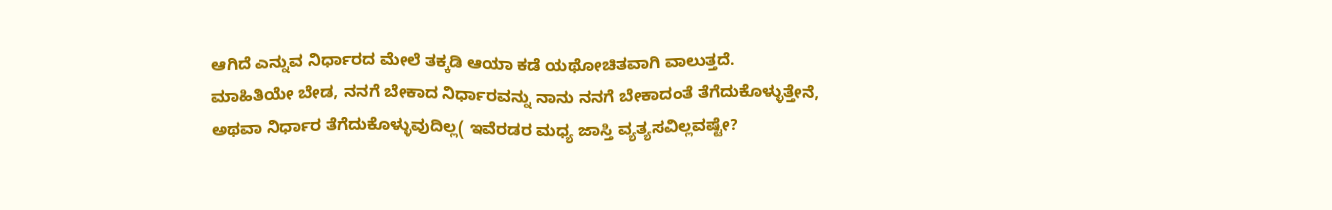ಆಗಿದೆ ಎನ್ನುವ ನಿರ್ಧಾರದ ಮೇಲೆ ತಕ್ಕಡಿ ಆಯಾ ಕಡೆ ಯಥೋಚಿತವಾಗಿ ವಾಲುತ್ತದೆ.
ಮಾಹಿತಿಯೇ ಬೇಡ, ನನಗೆ ಬೇಕಾದ ನಿರ್ಧಾರವನ್ನು ನಾನು ನನಗೆ ಬೇಕಾದಂತೆ ತೆಗೆದುಕೊಳ್ಳುತ್ತೇನೆ, ಅಥವಾ ನಿರ್ಧಾರ ತೆಗೆದುಕೊಳ್ಳುವುದಿಲ್ಲ( ಇವೆರಡರ ಮಧ್ಯ ಜಾಸ್ತಿ ವ್ಯತ್ಯಸವಿಲ್ಲವಷ್ಟೇ?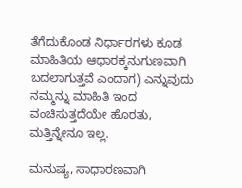ತೆಗೆದುಕೊಂಡ ನಿರ್ಧಾರಗಳು ಕೂಡ ಮಾಹಿತಿಯ ಆಧಾರಕ್ಕನುಗುಣವಾಗಿ ಬದಲಾಗುತ್ತವೆ ಎಂದಾಗ) ಎನ್ನುವುದು ನಮ್ಮನ್ನು ಮಾಹಿತಿ ಇಂದ ವಂಚಿಸುತ್ತದೆಯೇ ಹೊರತು, ಮತ್ತಿನ್ನೇನೂ ಇಲ್ಲ.

ಮನುಷ್ಯ, ಸಾಧಾರಣವಾಗಿ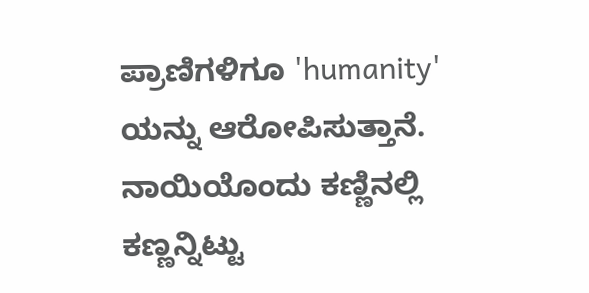ಪ್ರಾಣಿಗಳಿಗೂ 'humanity' ಯನ್ನು ಆರೋಪಿಸುತ್ತಾನೆ. ನಾಯಿಯೊಂದು ಕಣ್ಣಿನಲ್ಲಿ ಕಣ್ಣನ್ನಿಟ್ಟು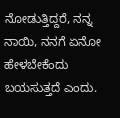ನೋಡುತ್ತಿದ್ದರೆ, ನನ್ನ ನಾಯಿ, ನನಗೆ ಏನೋ ಹೇಳಬೇಕೆಂದು ಬಯಸುತ್ತದೆ ಎಂದು.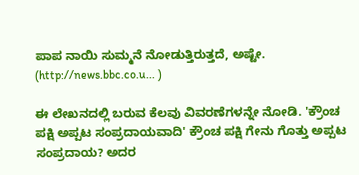ಪಾಪ ನಾಯಿ ಸುಮ್ಮನೆ ನೋಡುತ್ತಿರುತ್ತದೆ, ಅಷ್ಟೇ. (http://news.bbc.co.u... )

ಈ ಲೇಖನದಲ್ಲಿ ಬರುವ ಕೆಲವು ವಿವರಣೆಗಳನ್ನೇ ನೋಡಿ. 'ಕ್ರೌಂಚ ಪಕ್ಷಿ ಅಪ್ಪಟ ಸಂಪ್ರದಾಯವಾದಿ' ಕ್ರೌಂಚ ಪಕ್ಷಿ ಗೇನು ಗೊತ್ತು ಅಪ್ಪಟ ಸಂಪ್ರದಾಯ? ಅದರ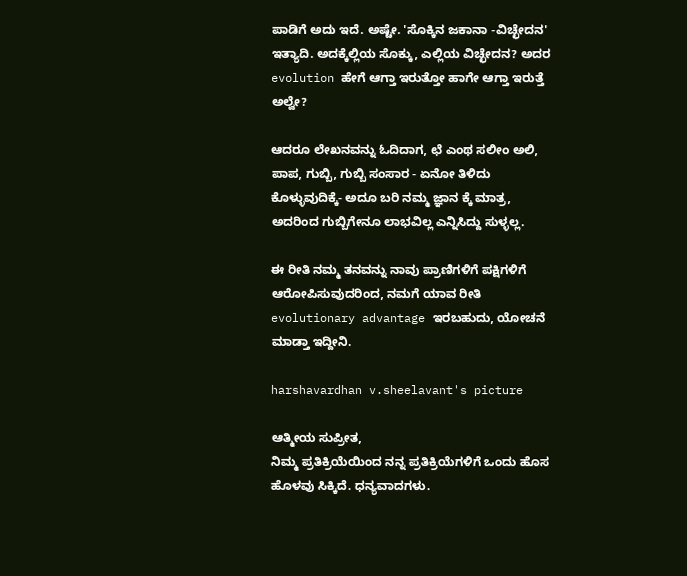ಪಾಡಿಗೆ ಅದು ಇದೆ. ಅಷ್ಟೇ. 'ಸೊಕ್ಕಿನ ಜಕಾನಾ -ವಿಚ್ಛೇದನ' ಇತ್ಯಾದಿ. ಅದಕ್ಕೆಲ್ಲಿಯ ಸೊಕ್ಕು, ಎಲ್ಲಿಯ ವಿಚ್ಛೇದನ? ಅದರ evolution ಹೇಗೆ ಆಗ್ತಾ ಇರುತ್ತೋ ಹಾಗೇ ಆಗ್ತಾ ಇರುತ್ತೆ ಅಲ್ವೇ?

ಆದರೂ ಲೇಖನವನ್ನು ಓದಿದಾಗ, ಛೆ ಎಂಥ ಸಲೀಂ ಅಲಿ, ಪಾಪ, ಗುಬ್ಬಿ, ಗುಬ್ಬಿ ಸಂಸಾರ - ಏನೋ ತಿಳಿದು ಕೊಳ್ಳುವುದಿಕ್ಕೆ- ಅದೂ ಬರಿ ನಮ್ಮ ಜ್ಞಾನ ಕ್ಕೆ ಮಾತ್ರ, ಅದರಿಂದ ಗುಬ್ಬಿಗೇನೂ ಲಾಭವಿಲ್ಲ ಎನ್ನಿಸಿದ್ದು ಸುಳ್ಳಲ್ಲ.

ಈ ರೀತಿ ನಮ್ಮ ತನವನ್ನು ನಾವು ಪ್ರಾಣಿಗಳಿಗೆ ಪಕ್ಷಿಗಳಿಗೆ ಆರೋಪಿಸುವುದರಿಂದ, ನಮಗೆ ಯಾವ ರೀತಿ evolutionary advantage ಇರಬಹುದು, ಯೋಚನೆ ಮಾಡ್ತಾ ಇದ್ದೀನಿ.

harshavardhan v.sheelavant's picture

ಆತ್ಮೀಯ ಸುಪ್ರೀತ,
ನಿಮ್ಮ ಪ್ರತಿಕ್ರಿಯೆಯಿಂದ ನನ್ನ ಪ್ರತಿಕ್ರಿಯೆಗಳಿಗೆ ಒಂದು ಹೊಸ ಹೊಳವು ಸಿಕ್ಕಿದೆ. ಧನ್ಯವಾದಗಳು.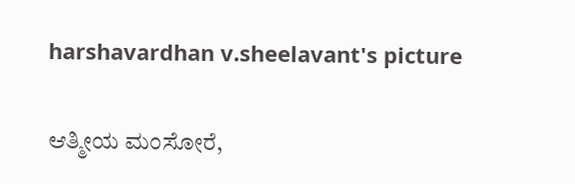harshavardhan v.sheelavant's picture

ಆತ್ಮೀಯ ಮಂಸೋರೆ,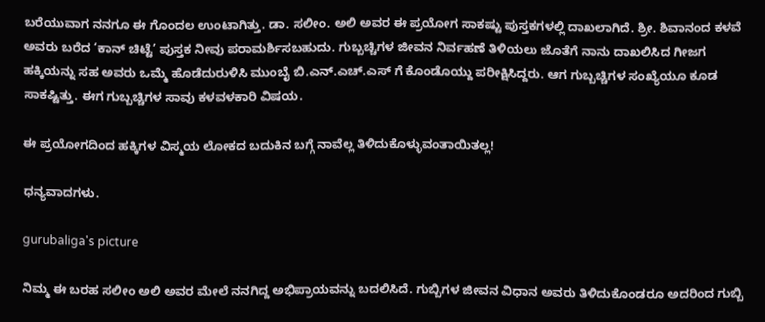ಬರೆಯುವಾಗ ನನಗೂ ಈ ಗೊಂದಲ ಉಂಟಾಗಿತ್ತು. ಡಾ. ಸಲೀಂ. ಅಲಿ ಅವರ ಈ ಪ್ರಯೋಗ ಸಾಕಷ್ಟು ಪುಸ್ತಕಗಳಲ್ಲಿ ದಾಖಲಾಗಿದೆ. ಶ್ರೀ. ಶಿವಾನಂದ ಕಳವೆ ಅವರು ಬರೆದ ‘ಕಾನ್ ಚಿಟ್ಟೆ’ ಪುಸ್ತಕ ನೀವು ಪರಾಮರ್ಶಿಸಬಹುದು. ಗುಬ್ಬಚ್ಚಿಗಳ ಜೀವನ ನಿರ್ವಹಣೆ ತಿಳಿಯಲು ಜೊತೆಗೆ ನಾನು ದಾಖಲಿಸಿದ ಗೀಜಗ ಹಕ್ಕಿಯನ್ನು ಸಹ ಅವರು ಒಮ್ಮೆ ಹೊಡೆದುರುಳಿಸಿ ಮುಂಬೈ ಬಿ.ಎನ್.ಎಚ್.ಎಸ್ ಗೆ ಕೊಂಡೊಯ್ದು ಪರೀಕ್ಷಿಸಿದ್ದರು. ಆಗ ಗುಬ್ಬಚ್ಚಿಗಳ ಸಂಖ್ಯೆಯೂ ಕೂಡ ಸಾಕಷ್ಟಿತ್ತು. ಈಗ ಗುಬ್ಬಚ್ಚಿಗಳ ಸಾವು ಕಳವಳಕಾರಿ ವಿಷಯ.

ಈ ಪ್ರಯೋಗದಿಂದ ಹಕ್ಕಿಗಳ ವಿಸ್ಮಯ ಲೋಕದ ಬದುಕಿನ ಬಗ್ಗೆ ನಾವೆಲ್ಲ ತಿಳಿದುಕೊಳ್ಳುವಂತಾಯಿತಲ್ಲ!

ಧನ್ಯವಾದಗಳು.

gurubaliga's picture

ನಿಮ್ಮ ಈ ಬರಹ ಸಲೀಂ ಅಲಿ ಅವರ ಮೇಲೆ ನನಗಿದ್ದ ಅಭಿಪ್ರಾಯವನ್ನು ಬದಲಿಸಿದೆ. ಗುಬ್ಬಿಗಳ ಜೀವನ ವಿಧಾನ ಅವರು ತಿಳಿದುಕೊಂಡರೂ ಅದರಿಂದ ಗುಬ್ಬಿ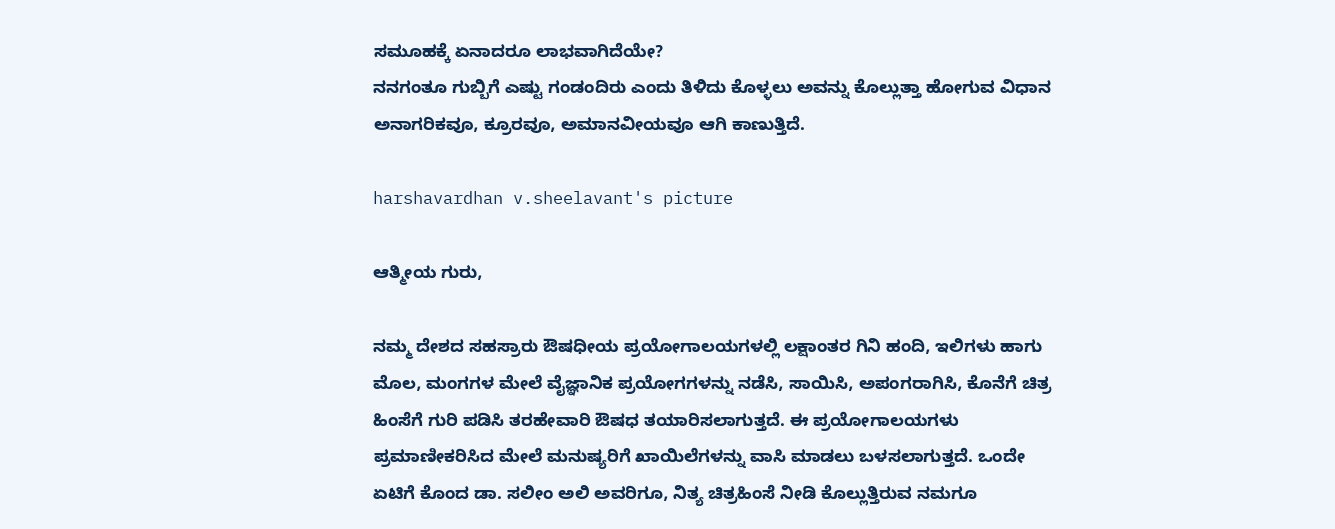ಸಮೂಹಕ್ಕೆ ಏನಾದರೂ ಲಾಭವಾಗಿದೆಯೇ?
ನನಗಂತೂ ಗುಬ್ಬಿಗೆ ಎಷ್ಟು ಗಂಡಂದಿರು ಎಂದು ತಿಳಿದು ಕೊಳ್ಳಲು ಅವನ್ನು ಕೊಲ್ಲುತ್ತಾ ಹೋಗುವ ವಿಧಾನ ಅನಾಗರಿಕವೂ, ಕ್ರೂರವೂ, ಅಮಾನವೀಯವೂ ಆಗಿ ಕಾಣುತ್ತಿದೆ.

harshavardhan v.sheelavant's picture

ಆತ್ಮೀಯ ಗುರು,

ನಮ್ಮ ದೇಶದ ಸಹಸ್ರಾರು ಔಷಧೀಯ ಪ್ರಯೋಗಾಲಯಗಳಲ್ಲಿ ಲಕ್ಷಾಂತರ ಗಿನಿ ಹಂದಿ, ಇಲಿಗಳು ಹಾಗು ಮೊಲ, ಮಂಗಗಳ ಮೇಲೆ ವೈಜ್ಞಾನಿಕ ಪ್ರಯೋಗಗಳನ್ನು ನಡೆಸಿ, ಸಾಯಿಸಿ, ಅಪಂಗರಾಗಿಸಿ, ಕೊನೆಗೆ ಚಿತ್ರ ಹಿಂಸೆಗೆ ಗುರಿ ಪಡಿಸಿ ತರಹೇವಾರಿ ಔಷಧ ತಯಾರಿಸಲಾಗುತ್ತದೆ. ಈ ಪ್ರಯೋಗಾಲಯಗಳು ಪ್ರಮಾಣೀಕರಿಸಿದ ಮೇಲೆ ಮನುಷ್ಯರಿಗೆ ಖಾಯಿಲೆಗಳನ್ನು ವಾಸಿ ಮಾಡಲು ಬಳಸಲಾಗುತ್ತದೆ. ಒಂದೇ ಏಟಿಗೆ ಕೊಂದ ಡಾ. ಸಲೀಂ ಅಲಿ ಅವರಿಗೂ, ನಿತ್ಯ ಚಿತ್ರಹಿಂಸೆ ನೀಡಿ ಕೊಲ್ಲುತ್ತಿರುವ ನಮಗೂ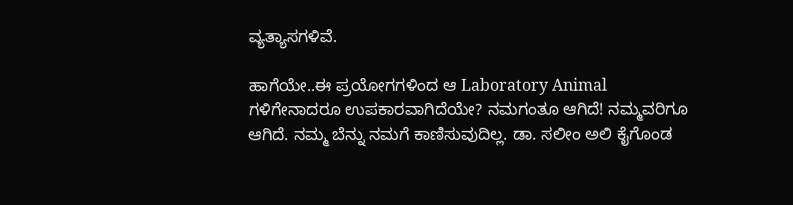ವ್ಯತ್ಯಾಸಗಳಿವೆ.

ಹಾಗೆಯೇ..ಈ ಪ್ರಯೋಗಗಳಿಂದ ಆ Laboratory Animal ಗಳಿಗೇನಾದರೂ ಉಪಕಾರವಾಗಿದೆಯೇ? ನಮಗಂತೂ ಆಗಿದೆ! ನಮ್ಮವರಿಗೂ ಆಗಿದೆ. ನಮ್ಮ ಬೆನ್ನು ನಮಗೆ ಕಾಣಿಸುವುದಿಲ್ಲ. ಡಾ. ಸಲೀಂ ಅಲಿ ಕೈಗೊಂಡ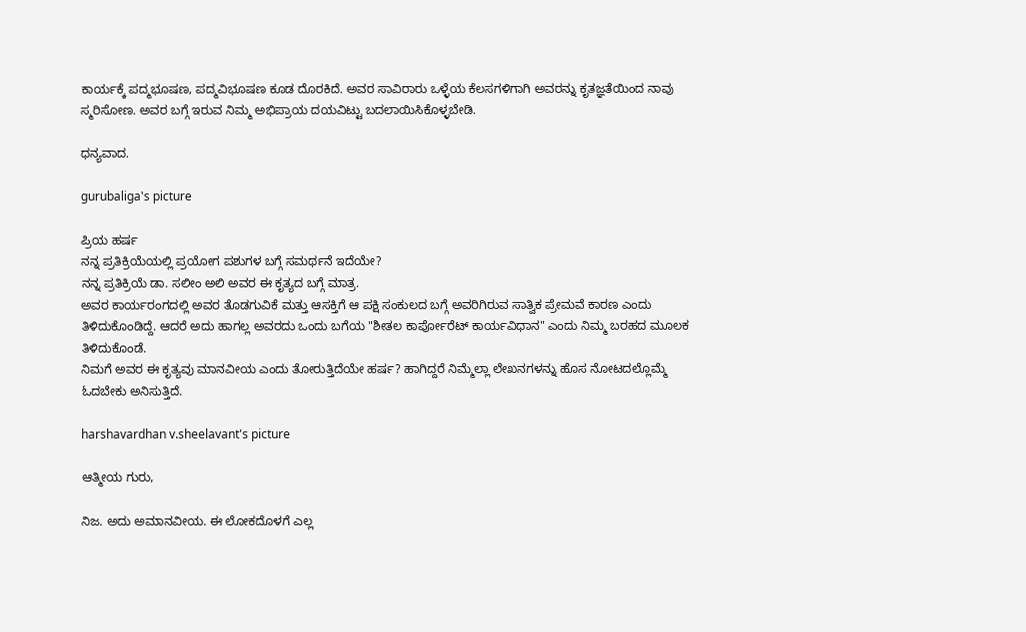ಕಾರ್ಯಕ್ಕೆ ಪದ್ಮಭೂಷಣ, ಪದ್ಮವಿಭೂಷಣ ಕೂಡ ದೊರಕಿದೆ. ಅವರ ಸಾವಿರಾರು ಒಳ್ಳೆಯ ಕೆಲಸಗಳಿಗಾಗಿ ಅವರನ್ನು ಕೃತಜ್ಞತೆಯಿಂದ ನಾವು ಸ್ಮರಿಸೋಣ. ಅವರ ಬಗ್ಗೆ ಇರುವ ನಿಮ್ಮ ಅಭಿಪ್ರಾಯ ದಯವಿಟ್ಟು ಬದಲಾಯಿಸಿಕೊಳ್ಳಬೇಡಿ.

ಧನ್ಯವಾದ.

gurubaliga's picture

ಪ್ರಿಯ ಹರ್ಷ
ನನ್ನ ಪ್ರತಿಕ್ರಿಯೆಯಲ್ಲಿ ಪ್ರಯೋಗ ಪಶುಗಳ ಬಗ್ಗೆ ಸಮರ್ಥನೆ ಇದೆಯೇ?
ನನ್ನ ಪ್ರತಿಕ್ರಿಯೆ ಡಾ. ಸಲೀಂ ಅಲಿ ಅವರ ಈ ಕೃತ್ಯದ ಬಗ್ಗೆ ಮಾತ್ರ.
ಅವರ ಕಾರ್ಯರಂಗದಲ್ಲಿ ಅವರ ತೊಡಗುವಿಕೆ ಮತ್ತು ಆಸಕ್ತಿಗೆ ಆ ಪಕ್ಷಿ ಸಂಕುಲದ ಬಗ್ಗೆ ಅವರಿಗಿರುವ ಸಾತ್ವಿಕ ಪ್ರೇಮವೆ ಕಾರಣ ಎಂದು ತಿಳಿದುಕೊಂಡಿದ್ದೆ. ಆದರೆ ಅದು ಹಾಗಲ್ಲ ಅವರದು ಒಂದು ಬಗೆಯ "ಶೀತಲ ಕಾರ್ಪೋರೆಟ್ ಕಾರ್ಯವಿಧಾನ" ಎಂದು ನಿಮ್ಮ ಬರಹದ ಮೂಲಕ ತಿಳಿದುಕೊಂಡೆ.
ನಿಮಗೆ ಅವರ ಈ ಕೃತ್ಯವು ಮಾನವೀಯ ಎಂದು ತೋರುತ್ತಿದೆಯೇ ಹರ್ಷ? ಹಾಗಿದ್ದರೆ ನಿಮ್ಮೆಲ್ಲಾ ಲೇಖನಗಳನ್ನು ಹೊಸ ನೋಟದಲ್ಲೊಮ್ಮೆ ಓದಬೇಕು ಅನಿಸುತ್ತಿದೆ.

harshavardhan v.sheelavant's picture

ಆತ್ಮೀಯ ಗುರು,

ನಿಜ. ಅದು ಅಮಾನವೀಯ. ಈ ಲೋಕದೊಳಗೆ ಎಲ್ಲ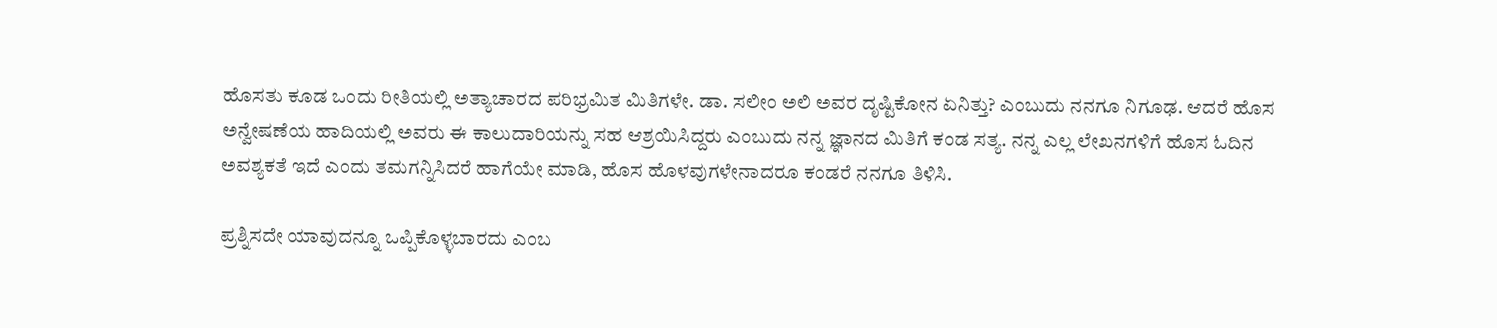ಹೊಸತು ಕೂಡ ಒಂದು ರೀತಿಯಲ್ಲಿ ಅತ್ಯಾಚಾರದ ಪರಿಭ್ರಮಿತ ಮಿತಿಗಳೇ. ಡಾ. ಸಲೀಂ ಅಲಿ ಅವರ ದೃಷ್ಟಿಕೋನ ಏನಿತ್ತು? ಎಂಬುದು ನನಗೂ ನಿಗೂಢ. ಆದರೆ ಹೊಸ ಅನ್ವೇಷಣೆಯ ಹಾದಿಯಲ್ಲಿ ಅವರು ಈ ಕಾಲುದಾರಿಯನ್ನು ಸಹ ಆಶ್ರಯಿಸಿದ್ದರು ಎಂಬುದು ನನ್ನ ಜ್ಞಾನದ ಮಿತಿಗೆ ಕಂಡ ಸತ್ಯ. ನನ್ನ ಎಲ್ಲ ಲೇಖನಗಳಿಗೆ ಹೊಸ ಓದಿನ ಅವಶ್ಯಕತೆ ಇದೆ ಎಂದು ತಮಗನ್ನಿಸಿದರೆ ಹಾಗೆಯೇ ಮಾಡಿ, ಹೊಸ ಹೊಳವುಗಳೇನಾದರೂ ಕಂಡರೆ ನನಗೂ ತಿಳಿಸಿ.

ಪ್ರಶ್ನಿಸದೇ ಯಾವುದನ್ನೂ ಒಪ್ಪಿಕೊಳ್ಳಬಾರದು ಎಂಬ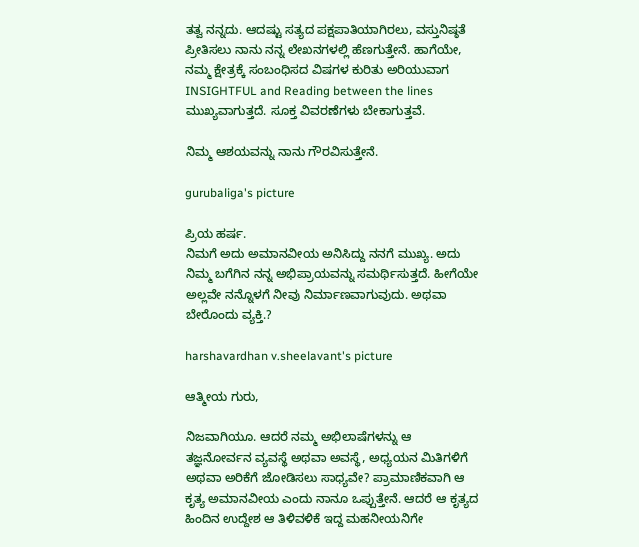ತತ್ವ ನನ್ನದು. ಆದಷ್ಟು ಸತ್ಯದ ಪಕ್ಷಪಾತಿಯಾಗಿರಲು, ವಸ್ತುನಿಷ್ಠತೆ ಪ್ರೀತಿಸಲು ನಾನು ನನ್ನ ಲೇಖನಗಳಲ್ಲಿ ಹೆಣಗುತ್ತೇನೆ. ಹಾಗೆಯೇ, ನಮ್ಮ ಕ್ಷೇತ್ರಕ್ಕೆ ಸಂಬಂಧಿಸದ ವಿಷಗಳ ಕುರಿತು ಅರಿಯುವಾಗ INSIGHTFUL and Reading between the lines ಮುಖ್ಯವಾಗುತ್ತದೆ. ಸೂಕ್ತ ವಿವರಣೆಗಳು ಬೇಕಾಗುತ್ತವೆ.

ನಿಮ್ಮ ಆಶಯವನ್ನು ನಾನು ಗೌರವಿಸುತ್ತೇನೆ.

gurubaliga's picture

ಪ್ರಿಯ ಹರ್ಷ.
ನಿಮಗೆ ಅದು ಅಮಾನವೀಯ ಅನಿಸಿದ್ದು ನನಗೆ ಮುಖ್ಯ. ಅದು ನಿಮ್ಮ ಬಗೆಗಿನ ನನ್ನ ಅಭಿಪ್ರಾಯವನ್ನು ಸಮರ್ಥಿಸುತ್ತದೆ. ಹೀಗೆಯೇ ಅಲ್ಲವೇ ನನ್ನೊಳಗೆ ನೀವು ನಿರ್ಮಾಣವಾಗುವುದು. ಅಥವಾ ಬೇರೊಂದು ವ್ಯಕ್ತಿ.?

harshavardhan v.sheelavant's picture

ಆತ್ಮೀಯ ಗುರು,

ನಿಜವಾಗಿಯೂ. ಆದರೆ ನಮ್ಮ ಅಭಿಲಾಷೆಗಳನ್ನು ಆ ತಜ್ಞನೋರ್ವನ ವ್ಯವಸ್ಥೆ ಅಥವಾ ಅವಸ್ಥೆ, ಅಧ್ಯಯನ ಮಿತಿಗಳಿಗೆ ಅಥವಾ ಅರಿಕೆಗೆ ಜೋಡಿಸಲು ಸಾಧ್ಯವೇ? ಪ್ರಾಮಾಣಿಕವಾಗಿ ಆ ಕೃತ್ಯ ಅಮಾನವೀಯ ಎಂದು ನಾನೂ ಒಪ್ಪುತ್ತೇನೆ. ಆದರೆ ಆ ಕೃತ್ಯದ ಹಿಂದಿನ ಉದ್ದೇಶ ಆ ತಿಳಿವಳಿಕೆ ಇದ್ದ ಮಹನೀಯನಿಗೇ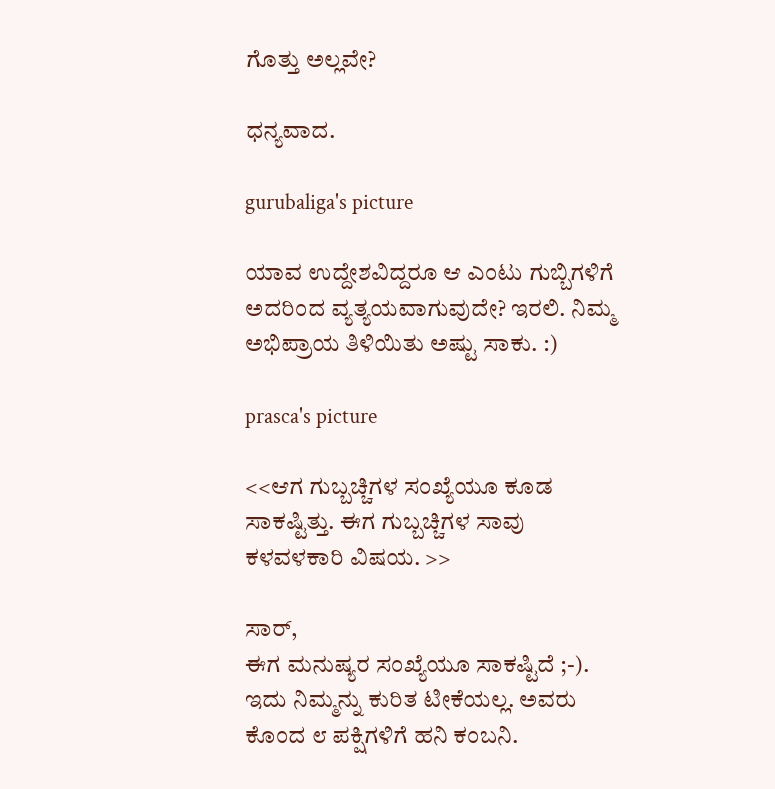ಗೊತ್ತು ಅಲ್ಲವೇ?

ಧನ್ಯವಾದ.

gurubaliga's picture

ಯಾವ ಉದ್ದೇಶವಿದ್ದರೂ ಆ ಎಂಟು ಗುಬ್ಬಿಗಳಿಗೆ ಅದರಿಂದ ವ್ಯತ್ಯಯವಾಗುವುದೇ? ಇರಲಿ. ನಿಮ್ಮ ಅಭಿಪ್ರಾಯ ತಿಳಿಯಿತು ಅಷ್ಟು ಸಾಕು. :)

prasca's picture

<<ಆಗ ಗುಬ್ಬಚ್ಚಿಗಳ ಸಂಖ್ಯೆಯೂ ಕೂಡ ಸಾಕಷ್ಟಿತ್ತು. ಈಗ ಗುಬ್ಬಚ್ಚಿಗಳ ಸಾವು ಕಳವಳಕಾರಿ ವಿಷಯ. >>

ಸಾರ್,
ಈಗ ಮನುಷ್ಯರ ಸಂಖ್ಯೆಯೂ ಸಾಕಷ್ಟಿದೆ ;-). ಇದು ನಿಮ್ಮನ್ನು ಕುರಿತ ಟೀಕೆಯಲ್ಲ. ಅವರು ಕೊಂದ ೮ ಪಕ್ಷಿಗಳಿಗೆ ಹನಿ ಕಂಬನಿ.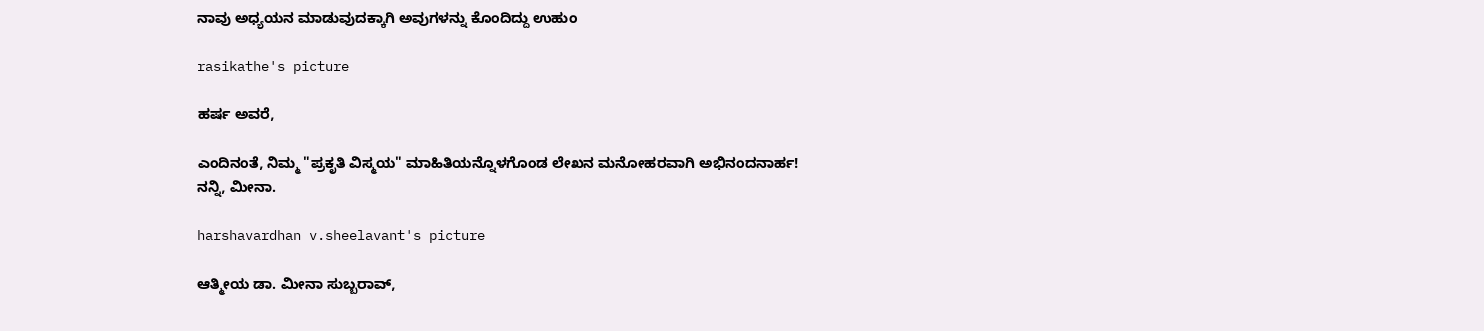ನಾವು ಅಧ್ಯಯನ ಮಾಡುವುದಕ್ಕಾಗಿ ಅವುಗಳನ್ನು ಕೊಂದಿದ್ದು ಉಹುಂ

rasikathe's picture

ಹರ್ಷ ಅವರೆ,

ಎಂದಿನಂತೆ, ನಿಮ್ಮ "ಪ್ರಕೃತಿ ವಿಸ್ಮಯ" ಮಾಹಿತಿಯನ್ನೊಳಗೊಂಡ ಲೇಖನ ಮನೋಹರವಾಗಿ ಅಭಿನಂದನಾರ್ಹ!
ನನ್ನಿ, ಮೀನಾ.

harshavardhan v.sheelavant's picture

ಆತ್ಮೀಯ ಡಾ. ಮೀನಾ ಸುಬ್ಬರಾವ್,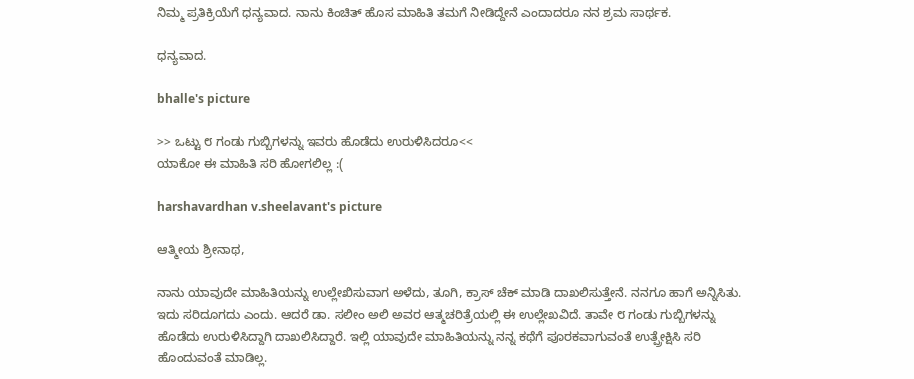ನಿಮ್ಮ ಪ್ರತಿಕ್ರಿಯೆಗೆ ಧನ್ಯವಾದ. ನಾನು ಕಿಂಚಿತ್ ಹೊಸ ಮಾಹಿತಿ ತಮಗೆ ನೀಡಿದ್ದೇನೆ ಎಂದಾದರೂ ನನ ಶ್ರಮ ಸಾರ್ಥಕ.

ಧನ್ಯವಾದ.

bhalle's picture

>> ಒಟ್ಟು ೮ ಗಂಡು ಗುಬ್ಬಿಗಳನ್ನು ಇವರು ಹೊಡೆದು ಉರುಳಿಸಿದರೂ<<
ಯಾಕೋ ಈ ಮಾಹಿತಿ ಸರಿ ಹೋಗಲಿಲ್ಲ :(

harshavardhan v.sheelavant's picture

ಆತ್ಮೀಯ ಶ್ರೀನಾಥ,

ನಾನು ಯಾವುದೇ ಮಾಹಿತಿಯನ್ನು ಉಲ್ಲೇಖಿಸುವಾಗ ಅಳೆದು, ತೂಗಿ, ಕ್ರಾಸ್ ಚೆಕ್ ಮಾಡಿ ದಾಖಲಿಸುತ್ತೇನೆ. ನನಗೂ ಹಾಗೆ ಅನ್ನಿಸಿತು. ಇದು ಸರಿದೂಗದು ಎಂದು. ಆದರೆ ಡಾ. ಸಲೀಂ ಅಲಿ ಅವರ ಆತ್ಮಚರಿತ್ರೆಯಲ್ಲಿ ಈ ಉಲ್ಲೇಖವಿದೆ. ತಾವೇ ೮ ಗಂಡು ಗುಬ್ಬಿಗಳನ್ನು ಹೊಡೆದು ಉರುಳಿಸಿದ್ದಾಗಿ ದಾಖಲಿಸಿದ್ದಾರೆ. ಇಲ್ಲಿ ಯಾವುದೇ ಮಾಹಿತಿಯನ್ನು ನನ್ನ ಕಥೆಗೆ ಪೂರಕವಾಗುವಂತೆ ಉತ್ಪ್ರೇಕ್ಷಿಸಿ ಸರಿ ಹೊಂದುವಂತೆ ಮಾಡಿಲ್ಲ.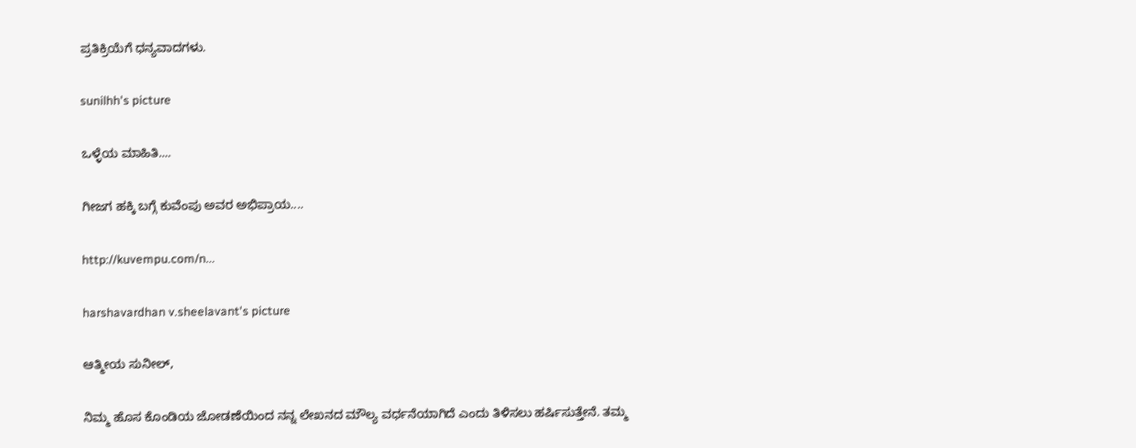ಪ್ರತಿಕ್ರಿಯೆಗೆ ಧನ್ಯವಾದಗಳು.

sunilhh's picture

ಒಳ್ಳೆಯ ಮಾಹಿತಿ....

ಗೀಜಗ ಹಕ್ಕಿ ಬಗ್ಗೆ ಕುವೆಂಪು ಅವರ ಅಭಿಪ್ರಾಯ....

http://kuvempu.com/n...

harshavardhan v.sheelavant's picture

ಆತ್ಮೀಯ ಸುನೀಲ್,

ನಿಮ್ಮ ಹೊಸ ಕೊಂಡಿಯ ಜೋಡಣೆಯಿಂದ ನನ್ನ ಲೇಖನದ ಮೌಲ್ಯ ವರ್ಧನೆಯಾಗಿದೆ ಎಂದು ತಿಳಿಸಲು ಹರ್ಷಿಸುತ್ತೇನೆ. ತಮ್ಮ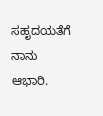ಸಹೃದಯತೆಗೆ ನಾನು ಆಭಾರಿ.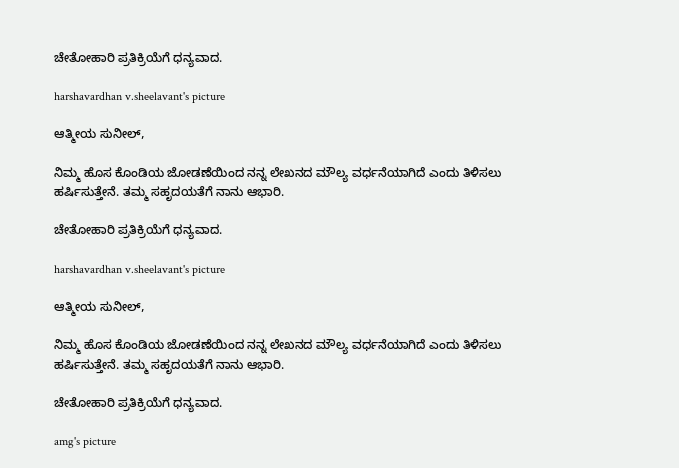ಚೇತೋಹಾರಿ ಪ್ರತಿಕ್ರಿಯೆಗೆ ಧನ್ಯವಾದ.

harshavardhan v.sheelavant's picture

ಆತ್ಮೀಯ ಸುನೀಲ್,

ನಿಮ್ಮ ಹೊಸ ಕೊಂಡಿಯ ಜೋಡಣೆಯಿಂದ ನನ್ನ ಲೇಖನದ ಮೌಲ್ಯ ವರ್ಧನೆಯಾಗಿದೆ ಎಂದು ತಿಳಿಸಲು ಹರ್ಷಿಸುತ್ತೇನೆ. ತಮ್ಮ ಸಹೃದಯತೆಗೆ ನಾನು ಆಭಾರಿ.

ಚೇತೋಹಾರಿ ಪ್ರತಿಕ್ರಿಯೆಗೆ ಧನ್ಯವಾದ.

harshavardhan v.sheelavant's picture

ಆತ್ಮೀಯ ಸುನೀಲ್,

ನಿಮ್ಮ ಹೊಸ ಕೊಂಡಿಯ ಜೋಡಣೆಯಿಂದ ನನ್ನ ಲೇಖನದ ಮೌಲ್ಯ ವರ್ಧನೆಯಾಗಿದೆ ಎಂದು ತಿಳಿಸಲು ಹರ್ಷಿಸುತ್ತೇನೆ. ತಮ್ಮ ಸಹೃದಯತೆಗೆ ನಾನು ಆಭಾರಿ.

ಚೇತೋಹಾರಿ ಪ್ರತಿಕ್ರಿಯೆಗೆ ಧನ್ಯವಾದ.

amg's picture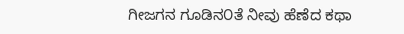ಗೀಜಗನ ಗೂಡಿನ೦ತೆ ನೀವು ಹೆಣೆದ ಕಥಾ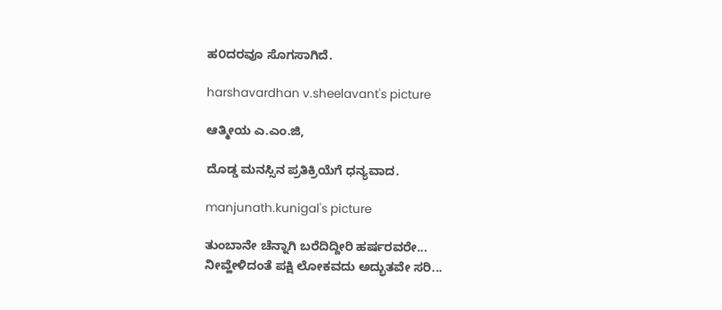ಹ೦ದರವೂ ಸೊಗಸಾಗಿದೆ.

harshavardhan v.sheelavant's picture

ಆತ್ಮೀಯ ಎ.ಎಂ.ಜಿ,

ದೊಡ್ಡ ಮನಸ್ಸಿನ ಪ್ರತಿಕ್ರಿಯೆಗೆ ಧನ್ಯವಾದ.

manjunath.kunigal's picture

ತುಂಬಾನೇ ಚೆನ್ನಾಗಿ ಬರೆದಿದ್ದೀರಿ ಹರ್ಷರವರೇ...
ನೀವ್ಹೇಳಿದಂತೆ ಪಕ್ಷಿ ಲೋಕವದು ಅದ್ಭುತವೇ ಸರಿ...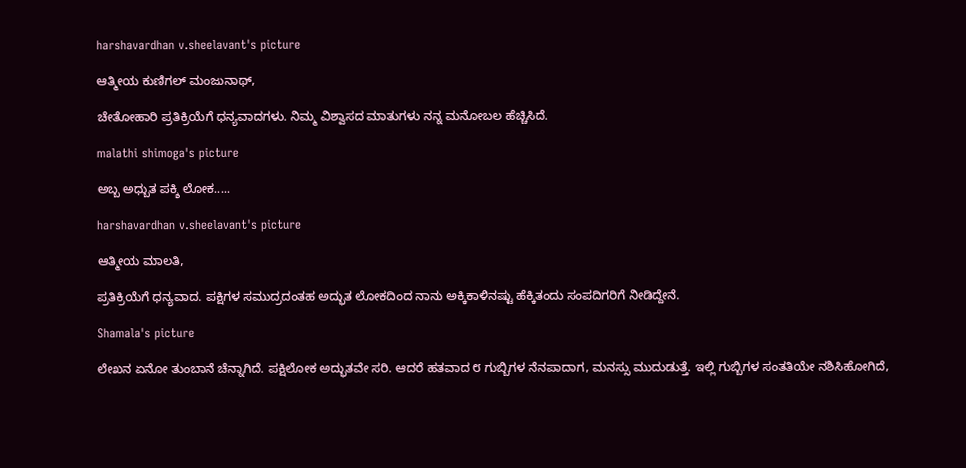harshavardhan v.sheelavant's picture

ಆತ್ಮೀಯ ಕುಣಿಗಲ್ ಮಂಜುನಾಥ್,

ಚೇತೋಹಾರಿ ಪ್ರತಿಕ್ರಿಯೆಗೆ ಧನ್ಯವಾದಗಳು. ನಿಮ್ಮ ವಿಶ್ವಾಸದ ಮಾತುಗಳು ನನ್ನ ಮನೋಬಲ ಹೆಚ್ಚಿಸಿದೆ.

malathi shimoga's picture

ಅಬ್ಬ ಅಧ್ಬುತ ಪಕ್ಶಿ ಲೋಕ.....

harshavardhan v.sheelavant's picture

ಆತ್ಮೀಯ ಮಾಲತಿ,

ಪ್ರತಿಕ್ರಿಯೆಗೆ ಧನ್ಯವಾದ. ಪಕ್ಷಿಗಳ ಸಮುದ್ರದಂತಹ ಅದ್ಭುತ ಲೋಕದಿಂದ ನಾನು ಅಕ್ಕಿಕಾಳಿನಷ್ಟು ಹೆಕ್ಕಿತಂದು ಸಂಪದಿಗರಿಗೆ ನೀಡಿದ್ದೇನೆ.

Shamala's picture

ಲೇಖನ ಏನೋ ತುಂಬಾನೆ ಚೆನ್ನಾಗಿದೆ. ಪಕ್ಷಿಲೋಕ ಅದ್ಭುತವೇ ಸರಿ. ಆದರೆ ಹತವಾದ ೮ ಗುಬ್ಬಿಗಳ ನೆನಪಾದಾಗ, ಮನಸ್ಸು ಮುದುಡುತ್ತೆ. ಇಲ್ಲಿ ಗುಬ್ಬಿಗಳ ಸಂತತಿಯೇ ನಶಿಸಿಹೋಗಿದೆ,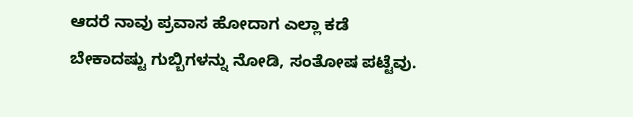ಆದರೆ ನಾವು ಪ್ರವಾಸ ಹೋದಾಗ ಎಲ್ಲಾ ಕಡೆ ಬೇಕಾದಷ್ಟು ಗುಬ್ಬಿಗಳನ್ನು ನೋಡಿ, ಸಂತೋಷ ಪಟ್ಟೆವು.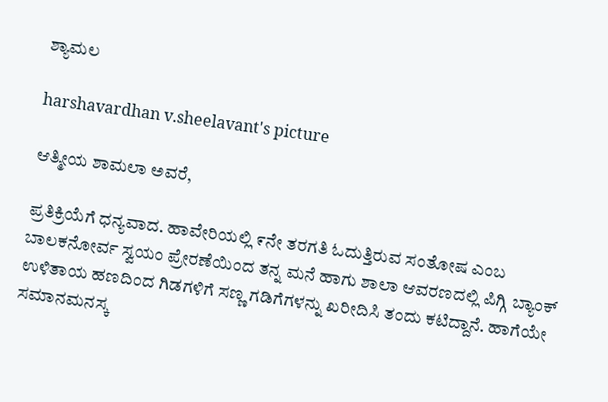ಶ್ಯಾಮಲ

harshavardhan v.sheelavant's picture

ಆತ್ಮೀಯ ಶಾಮಲಾ ಅವರೆ,

ಪ್ರತಿಕ್ರಿಯೆಗೆ ಧನ್ಯವಾದ. ಹಾವೇರಿಯಲ್ಲಿ ೯ನೇ ತರಗತಿ ಓದುತ್ತಿರುವ ಸಂತೋಷ ಎಂಬ ಬಾಲಕನೋರ್ವ ಸ್ವಯಂ ಪ್ರೇರಣೆಯಿಂದ ತನ್ನ ಮನೆ ಹಾಗು ಶಾಲಾ ಆವರಣದಲ್ಲಿ ಪಿಗ್ಗಿ ಬ್ಯಾಂಕ್ ಉಳಿತಾಯ ಹಣದಿಂದ ಗಿಡಗಳಿಗೆ ಸಣ್ಣ ಗಡಿಗೆಗಳನ್ನು ಖರೀದಿಸಿ ತಂದು ಕಟಿದ್ದಾನೆ. ಹಾಗೆಯೇ ಸಮಾನಮನಸ್ಕ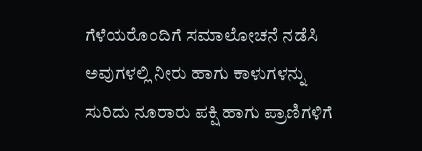ಗೆಳೆಯರೊಂದಿಗೆ ಸಮಾಲೋಚನೆ ನಡೆಸಿ ಅವುಗಳಲ್ಲಿ ನೀರು ಹಾಗು ಕಾಳುಗಳನ್ನು ಸುರಿದು ನೂರಾರು ಪಕ್ಷಿ ಹಾಗು ಪ್ರಾಣಿಗಳಿಗೆ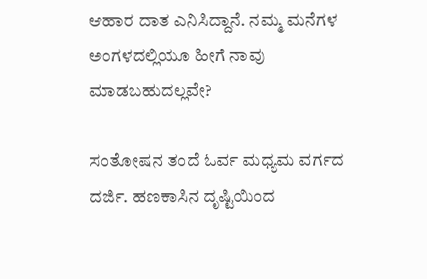ಆಹಾರ ದಾತ ಎನಿಸಿದ್ದಾನೆ. ನಮ್ಮ ಮನೆಗಳ ಅಂಗಳದಲ್ಲಿಯೂ ಹೀಗೆ ನಾವು ಮಾಡಬಹುದಲ್ಲವೇ?

ಸಂತೋಷನ ತಂದೆ ಓರ್ವ ಮಧ್ಯಮ ವರ್ಗದ ದರ್ಜಿ. ಹಣಕಾಸಿನ ದೃಷ್ಟಿಯಿಂದ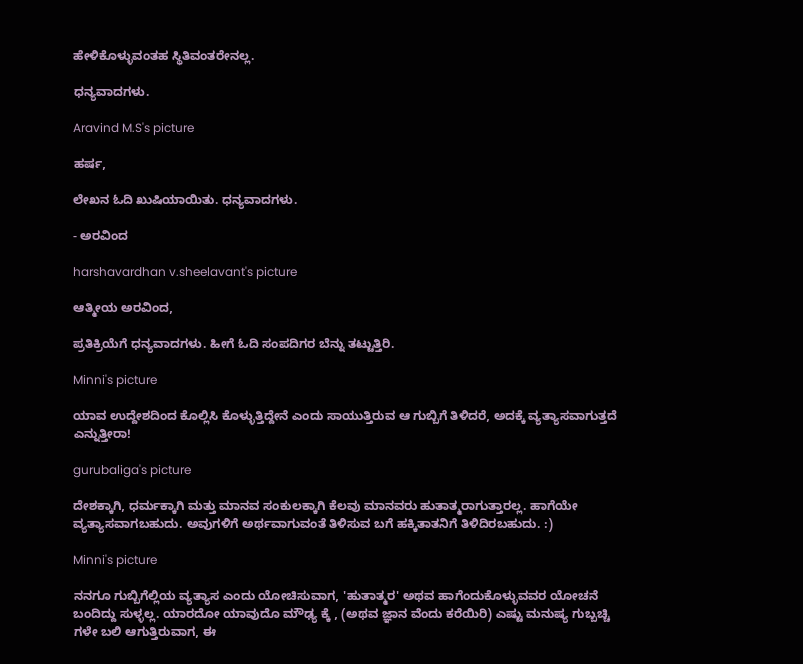ಹೇಳಿಕೊಳ್ಳುವಂತಹ ಸ್ಥಿತಿವಂತರೇನಲ್ಲ.

ಧನ್ಯವಾದಗಳು.

Aravind M.S's picture

ಹರ್ಷ,

ಲೇಖನ ಓದಿ ಖುಷಿಯಾಯಿತು. ಧನ್ಯವಾದಗಳು.

- ಅರವಿಂದ

harshavardhan v.sheelavant's picture

ಆತ್ಮೀಯ ಅರವಿಂದ,

ಪ್ರತಿಕ್ರಿಯೆಗೆ ಧನ್ಯವಾದಗಳು. ಹೀಗೆ ಓದಿ ಸಂಪದಿಗರ ಬೆನ್ನು ತಟ್ಟುತ್ತಿರಿ.

Minni's picture

ಯಾವ ಉದ್ದೇಶದಿಂದ ಕೊಲ್ಲಿಸಿ ಕೊಳ್ಳುತ್ತಿದ್ದೇನೆ ಎಂದು ಸಾಯುತ್ತಿರುವ ಆ ಗುಬ್ಬಿಗೆ ತಿಳಿದರೆ, ಅದಕ್ಕೆ ವ್ಯತ್ಯಾಸವಾಗುತ್ತದೆ ಎನ್ನುತ್ತೀರಾ!

gurubaliga's picture

ದೇಶಕ್ಕಾಗಿ, ಧರ್ಮಕ್ಕಾಗಿ ಮತ್ತು ಮಾನವ ಸಂಕುಲಕ್ಕಾಗಿ ಕೆಲವು ಮಾನವರು ಹುತಾತ್ಮರಾಗುತ್ತಾರಲ್ಲ. ಹಾಗೆಯೇ ವ್ಯತ್ಯಾಸವಾಗಬಹುದು. ಅವುಗಳಿಗೆ ಅರ್ಥವಾಗುವಂತೆ ತಿಳಿಸುವ ಬಗೆ ಹಕ್ಕಿತಾತನಿಗೆ ತಿಳಿದಿರಬಹುದು. :)

Minni's picture

ನನಗೂ ಗುಬ್ಬಿಗೆಲ್ಲಿಯ ವ್ಯತ್ಯಾಸ ಎಂದು ಯೋಚಿಸುವಾಗ, 'ಹುತಾತ್ಮರ' ಅಥವ ಹಾಗೆಂದುಕೊಳ್ಳುವವರ ಯೋಚನೆ ಬಂದಿದ್ದು ಸುಳ್ಳಲ್ಲ. ಯಾರದೋ ಯಾವುದೊ ಮೌಢ್ಯ ಕ್ಕೆ , (ಅಥವ ಜ್ಞಾನ ವೆಂದು ಕರೆಯಿರಿ) ಎಷ್ಟು ಮನುಷ್ಯ ಗುಬ್ಬಚ್ಚಿ ಗಳೇ ಬಲಿ ಆಗುತ್ತಿರುವಾಗ, ಈ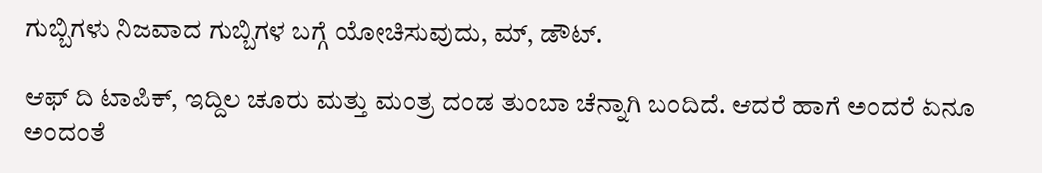ಗುಬ್ಬಿಗಳು ನಿಜವಾದ ಗುಬ್ಬಿಗಳ ಬಗ್ಗೆ ಯೋಚಿಸುವುದು, ಮ್, ಡೌಟ್.

ಆಫ್ ದಿ ಟಾಪಿಕ್, ಇದ್ದಿಲ ಚೂರು ಮತ್ತು ಮಂತ್ರ ದಂಡ ತುಂಬಾ ಚೆನ್ನಾಗಿ ಬಂದಿದೆ. ಆದರೆ ಹಾಗೆ ಅಂದರೆ ಏನೂ ಅಂದಂತೆ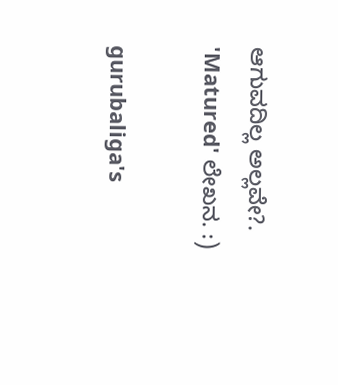ಆಗುವದಿಲ್ಲ ಅಲ್ಲವೇ?. 'Matured' ಲೇಖನ. :)

gurubaliga's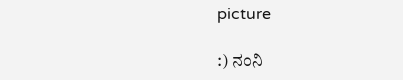picture

:) ನಂನಿ